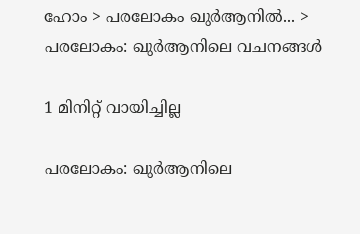ഹോം > പരലോകം ഖുര്‍ആനില്‍... > പരലോകം: ഖുർആനിലെ വചനങ്ങൾ

1 മിനിറ്റ് വായിച്ചില്ല

പരലോകം: ഖുർആനിലെ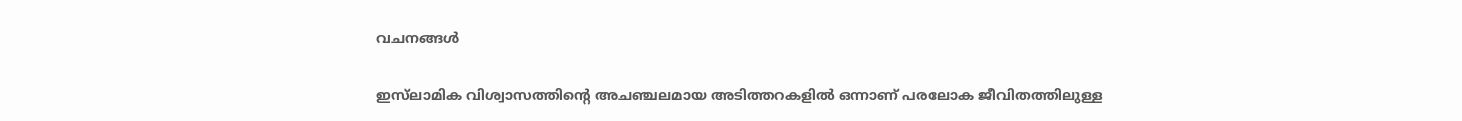വചനങ്ങൾ

ഇസ്‌ലാമിക വിശ്വാസത്തിൻ്റെ അചഞ്ചലമായ അടിത്തറകളിൽ ഒന്നാണ് പരലോക ജീവിതത്തിലുള്ള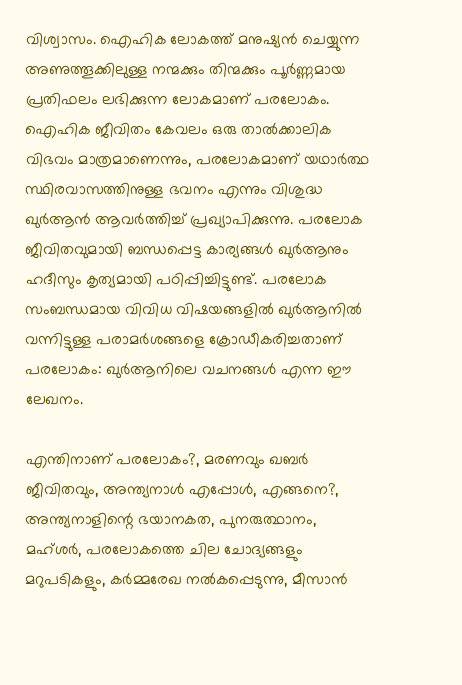വിശ്വാസം. ഐഹിക ലോകത്ത് മനുഷ്യൻ ചെയ്യുന്ന അണുത്തൂക്കിലുള്ള നന്മക്കും തിന്മക്കും പൂർണ്ണമായ പ്രതിഫലം ലഭിക്കുന്ന ലോകമാണ് പരലോകം. ഐഹിക ജീവിതം കേവലം ഒരു താൽക്കാലിക വിഭവം മാത്രമാണെന്നും, പരലോകമാണ് യഥാർത്ഥ സ്ഥിരവാസത്തിനുള്ള ഭവനം എന്നും വിശുദ്ധ ഖുർആൻ ആവർത്തിച്ച് പ്രഖ്യാപിക്കുന്നു. പരലോക ജീവിതവുമായി ബന്ധപ്പെട്ട കാര്യങ്ങൾ ഖുർആനും ഹദീസും കൃത്യമായി പഠിപ്പിച്ചിട്ടുണ്ട്‌. പരലോക സംബന്ധമായ വിവിധ വിഷയങ്ങളിൽ ഖുർആനിൽ വന്നിട്ടുള്ള പരാമർശങ്ങളെ ക്രോഡീകരിച്ചതാണ്‌ പരലോകം: ഖുർആനിലെ വചനങ്ങൾ എന്ന ഈ ലേഖനം.

എന്തിനാണ് പരലോകം?, മരണവും ഖബർ ജീവിതവും, അന്ത്യനാൾ എപ്പോൾ, എങ്ങനെ?, അന്ത്യനാളിന്റെ ഭയാനകത, പുനരുത്ഥാനം, മഹ്ശർ, പരലോകത്തെ ചില ചോദ്യങ്ങളും മറുപടികളും, കർമ്മരേഖ നൽകപ്പെടുന്നു, മീസാൻ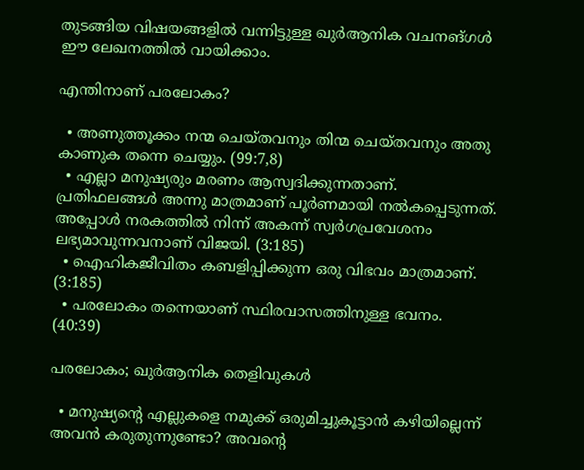തുടങ്ങിയ വിഷയങ്ങളിൽ വന്നിട്ടുള്ള ഖുർആനിക വചനങ്ഗൾ ഈ ലേഖനത്തിൽ വായിക്കാം.

എന്തിനാണ് പരലോകം?

  • അണുത്തൂക്കം നന്മ ചെയ്തവനും തിന്മ ചെയ്തവനും അതു കാണുക തന്നെ ചെയ്യും. (99:7,8)
  • എല്ലാ മനുഷ്യരും മരണം ആസ്വദിക്കുന്നതാണ്. പ്രതിഫലങ്ങള്‍ അന്നു മാത്രമാണ് പൂര്‍ണമായി നല്‍കപ്പെടുന്നത്. അപ്പോള്‍ നരകത്തില്‍ നിന്ന് അകന്ന് സ്വര്‍ഗപ്രവേശനം ലഭ്യമാവുന്നവനാണ് വിജയി. (3:185)
  • ഐഹികജീവിതം കബളിപ്പിക്കുന്ന ഒരു വിഭവം മാത്രമാണ്. (3:185)
  • പരലോകം തന്നെയാണ് സ്ഥിരവാസത്തിനുള്ള ഭവനം. (40:39)

പരലോകം; ഖുര്‍ആനിക തെളിവുകള്‍

  • മനുഷ്യന്റെ എല്ലുകളെ നമുക്ക് ഒരുമിച്ചുകൂട്ടാന്‍ കഴിയില്ലെന്ന് അവന്‍ കരുതുന്നുണ്ടോ? അവന്റെ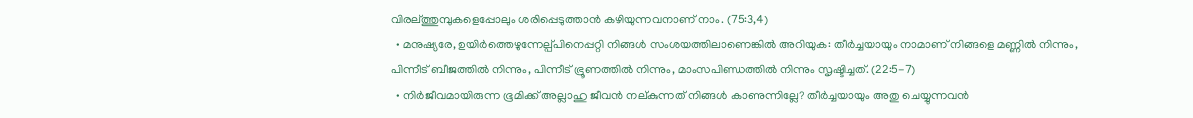വിരല്ത്തുമ്പുകളെപ്പോലും ശരിപ്പെടുത്താന്‍ കഴിയുന്നവനാണ് നാം. (75:3,4)
  • മനുഷ്യരേ, ഉയിര്‍ത്തെഴുന്നേല്പ്പിനെപ്പറ്റി നിങ്ങള്‍ സംശയത്തിലാണെങ്കില്‍ അറിയുക: തീര്‍ച്ചയായും നാമാണ് നിങ്ങളെ മണ്ണില്‍ നിന്നും, പിന്നീട് ബീജത്തില്‍ നിന്നും, പിന്നീട് ഭ്രൂണത്തില്‍ നിന്നും, മാംസപിണ്ഡത്തില്‍ നിന്നും സൃഷ്ടിച്ചത്. (22:5-7)
  • നിര്‍ജീവമായിരുന്ന ഭൂമിക്ക് അല്ലാഹു ജീവന്‍ നല്കുന്നത് നിങ്ങള്‍ കാണുന്നില്ലേ? തീര്‍ച്ചയായും അതു ചെയ്യുന്നവന്‍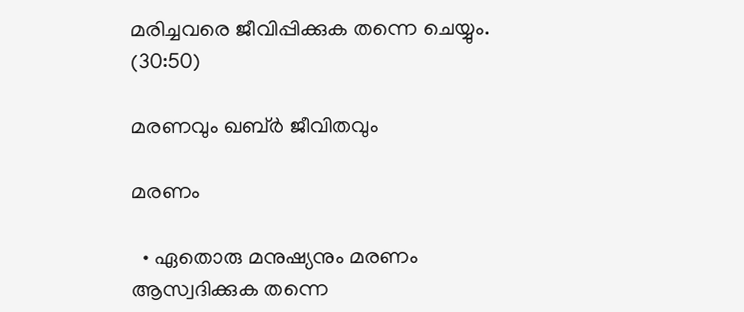മരിച്ചവരെ ജീവിപ്പിക്കുക തന്നെ ചെയ്യും. (30:50)

മരണവും ഖബ്ര്‍ ജീവിതവും

മരണം

  • ഏതൊരു മനുഷ്യനും മരണം ആസ്വദിക്കുക തന്നെ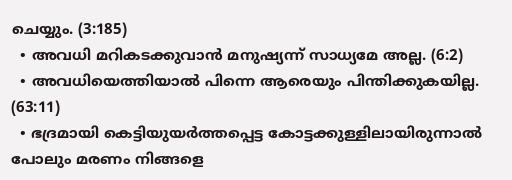ചെയ്യും. (3:185)
  • അവധി മറികടക്കുവാന്‍ മനുഷ്യന്ന് സാധ്യമേ അല്ല. (6:2)
  • അവധിയെത്തിയാല്‍ പിന്നെ ആരെയും പിന്തിക്കുകയില്ല. (63:11)
  • ഭദ്രമായി കെട്ടിയുയര്‍ത്തപ്പെട്ട കോട്ടക്കുള്ളിലായിരുന്നാല്‍ പോലും മരണം നിങ്ങളെ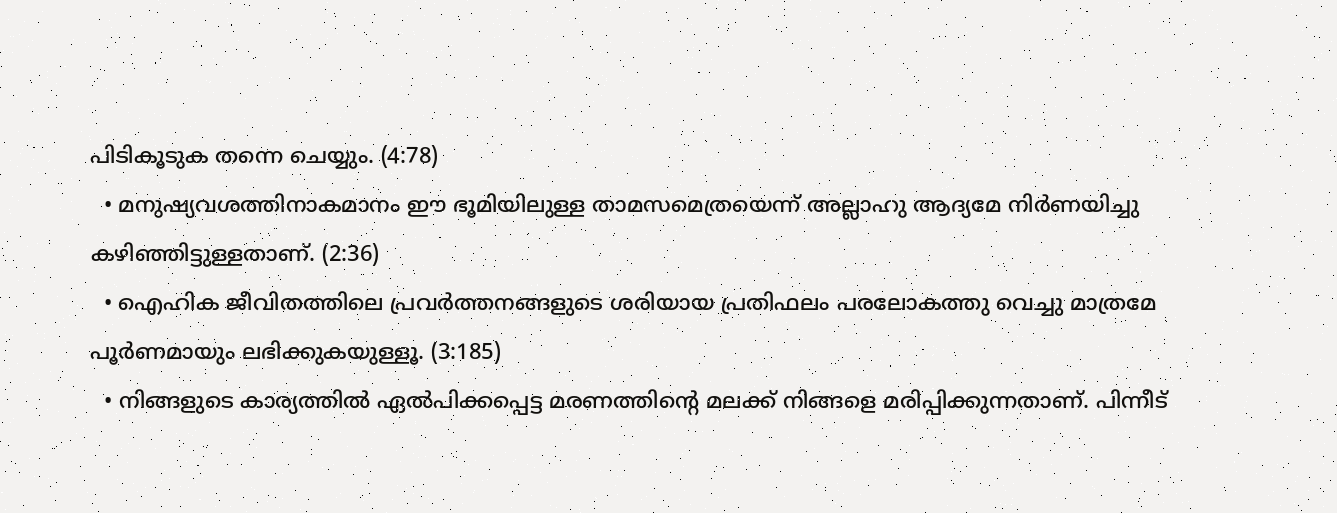പിടികൂടുക തന്നെ ചെയ്യും. (4:78)
  • മനുഷ്യവശത്തിനാകമാനം ഈ ഭൂമിയിലുള്ള താമസമെത്രയെന്ന് അല്ലാഹു ആദ്യമേ നിര്‍ണയിച്ചു കഴിഞ്ഞിട്ടുള്ളതാണ്. (2:36)
  • ഐഹിക ജീവിതത്തിലെ പ്രവര്‍ത്തനങ്ങളുടെ ശരിയായ പ്രതിഫലം പരലോകത്തു വെച്ചു മാത്രമേ പൂര്‍ണമായും ലഭിക്കുകയുള്ളൂ. (3:185)
  • നിങ്ങളുടെ കാര്യത്തില്‍ ഏല്‍പിക്കപ്പെട്ട മരണത്തിന്റെ മലക്ക് നിങ്ങളെ മരിപ്പിക്കുന്നതാണ്. പിന്നീട്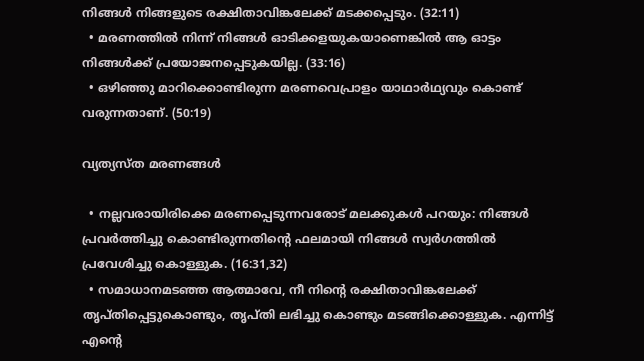നിങ്ങള്‍ നിങ്ങളുടെ രക്ഷിതാവിങ്കലേക്ക് മടക്കപ്പെടും. (32:11)
  • മരണത്തില്‍ നിന്ന് നിങ്ങള്‍ ഓടിക്കളയുകയാണെങ്കില്‍ ആ ഓട്ടം നിങ്ങള്‍ക്ക് പ്രയോജനപ്പെടുകയില്ല. (33:16)
  • ഒഴിഞ്ഞു മാറിക്കൊണ്ടിരുന്ന മരണവെപ്രാളം യാഥാര്‍ഥ്യവും കൊണ്ട് വരുന്നതാണ്. (50:19)

വ്യത്യസ്ത മരണങ്ങള്‍

  • നല്ലവരായിരിക്കെ മരണപ്പെടുന്നവരോട് മലക്കുകള്‍ പറയും: നിങ്ങള്‍ പ്രവര്‍ത്തിച്ചു കൊണ്ടിരുന്നതിന്റെ ഫലമായി നിങ്ങള്‍ സ്വര്‍ഗത്തില്‍ പ്രവേശിച്ചു കൊള്ളുക. (16:31,32)
  • സമാധാനമടഞ്ഞ ആത്മാവേ, നീ നിന്റെ രക്ഷിതാവിങ്കലേക്ക് തൃപ്തിപ്പെട്ടുകൊണ്ടും, തൃപ്തി ലഭിച്ചു കൊണ്ടും മടങ്ങിക്കൊള്ളുക. എന്നിട്ട് എന്റെ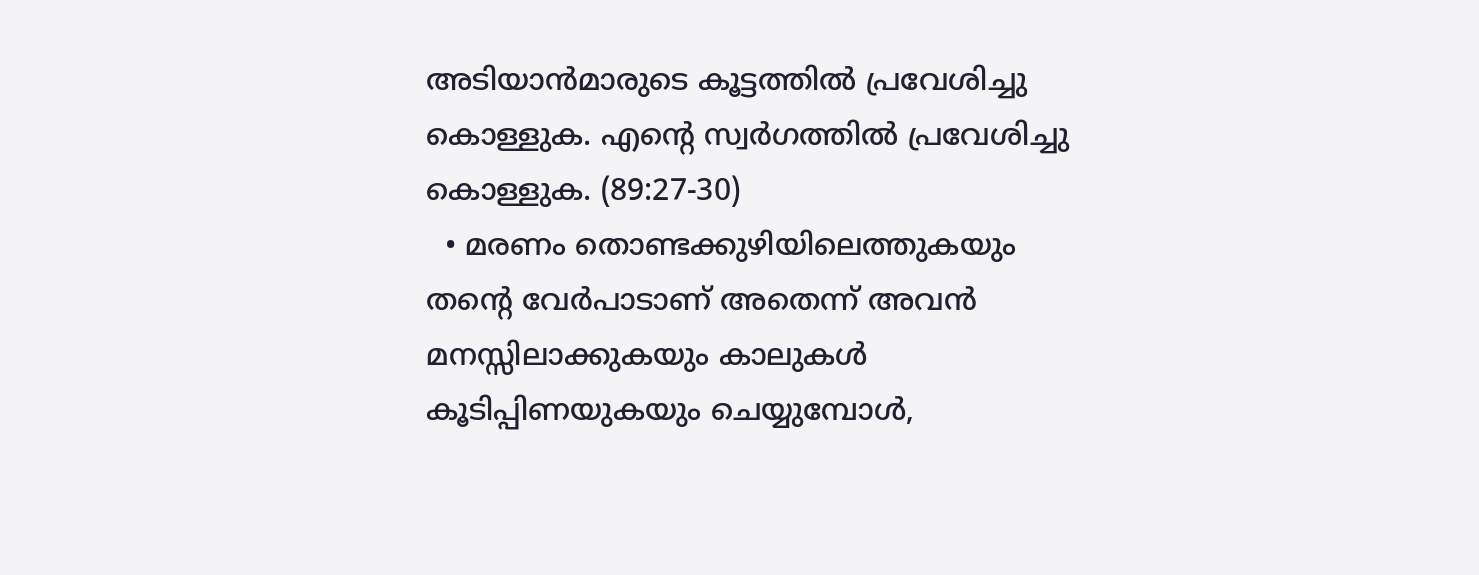അടിയാന്‍മാരുടെ കൂട്ടത്തില്‍ പ്രവേശിച്ചു കൊള്ളുക. എന്റെ സ്വര്‍ഗത്തില്‍ പ്രവേശിച്ചു കൊള്ളുക. (89:27-30)
  • മരണം തൊണ്ടക്കുഴിയിലെത്തുകയും തന്റെ വേര്‍പാടാണ് അതെന്ന് അവന്‍ മനസ്സിലാക്കുകയും കാലുകള്‍ കൂടിപ്പിണയുകയും ചെയ്യുമ്പോള്‍,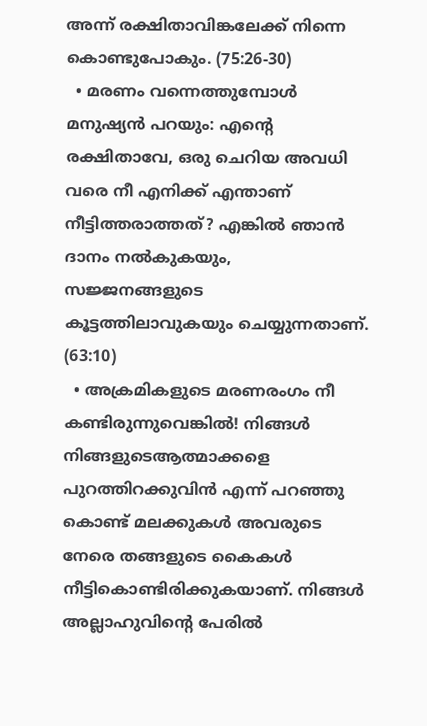അന്ന് രക്ഷിതാവിങ്കലേക്ക് നിന്നെ കൊണ്ടുപോകും. (75:26-30)
  • മരണം വന്നെത്തുമ്പോള്‍ മനുഷ്യന്‍ പറയും: എന്റെ രക്ഷിതാവേ, ഒരു ചെറിയ അവധി വരെ നീ എനിക്ക് എന്താണ് നീട്ടിത്തരാത്തത്? എങ്കില്‍ ഞാന്‍ ദാനം നല്‍കുകയും, സജ്ജനങ്ങളുടെ കൂട്ടത്തിലാവുകയും ചെയ്യുന്നതാണ്. (63:10)
  • അക്രമികളുടെ മരണരംഗം നീ കണ്ടിരുന്നുവെങ്കില്‍! നിങ്ങള്‍ നിങ്ങളുടെആത്മാക്കളെ പുറത്തിറക്കുവിന്‍ എന്ന് പറഞ്ഞു കൊണ്ട് മലക്കുകള്‍ അവരുടെ നേരെ തങ്ങളുടെ കൈകള്‍ നീട്ടികൊണ്ടിരിക്കുകയാണ്. നിങ്ങള്‍ അല്ലാഹുവിന്റെ പേരില്‍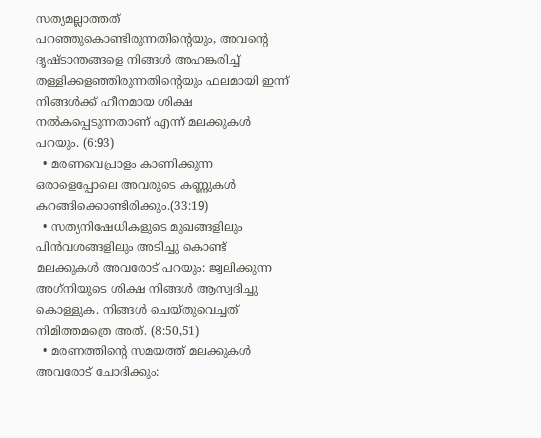സത്യമല്ലാത്തത് പറഞ്ഞുകൊണ്ടിരുന്നതിന്റെയും, അവന്റെ ദൃഷ്ടാന്തങ്ങളെ നിങ്ങള്‍ അഹങ്കരിച്ച് തള്ളിക്കളഞ്ഞിരുന്നതിന്റെയും ഫലമായി ഇന്ന് നിങ്ങള്‍ക്ക് ഹീനമായ ശിക്ഷ നല്‍കപ്പെടുന്നതാണ് എന്ന് മലക്കുകള്‍ പറയും. (6:93)
  • മരണവെപ്രാളം കാണിക്കുന്ന ഒരാളെപ്പോലെ അവരുടെ കണ്ണുകള്‍ കറങ്ങിക്കൊണ്ടിരിക്കും.(33:19)
  • സത്യനിഷേധികളുടെ മുഖങ്ങളിലും പിന്‍വശങ്ങളിലും അടിച്ചു കൊണ്ട് മലക്കുകള്‍ അവരോട് പറയും: ജ്വലിക്കുന്ന അഗ്‌നിയുടെ ശിക്ഷ നിങ്ങള്‍ ആസ്വദിച്ചു കൊള്ളുക. നിങ്ങള്‍ ചെയ്തുവെച്ചത് നിമിത്തമത്രെ അത്. (8:50,51)
  • മരണത്തിന്റെ സമയത്ത് മലക്കുകള്‍ അവരോട് ചോദിക്കും: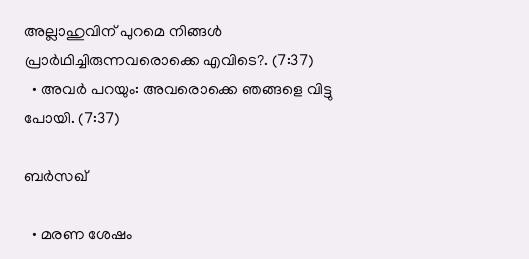അല്ലാഹുവിന് പുറമെ നിങ്ങള്‍ പ്രാര്‍ഥിച്ചിരുന്നവരൊക്കെ എവിടെ?. (7:37)
  • അവര്‍ പറയും: അവരൊക്കെ ഞങ്ങളെ വിട്ടു പോയി. (7:37)

ബര്‍സഖ്

  • മരണ ശേഷം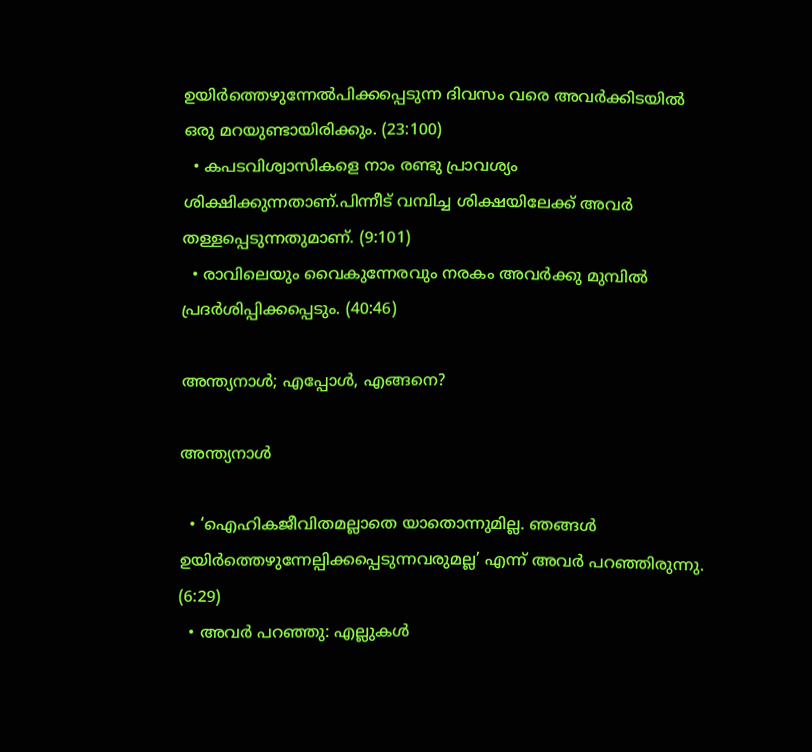ഉയിര്‍ത്തെഴുന്നേല്‍പിക്കപ്പെടുന്ന ദിവസം വരെ അവര്‍ക്കിടയില്‍ ഒരു മറയുണ്ടായിരിക്കും. (23:100)
  • കപടവിശ്വാസികളെ നാം രണ്ടു പ്രാവശ്യം ശിക്ഷിക്കുന്നതാണ്.പിന്നീട് വമ്പിച്ച ശിക്ഷയിലേക്ക് അവര്‍ തള്ളപ്പെടുന്നതുമാണ്. (9:101)
  • രാവിലെയും വൈകുന്നേരവും നരകം അവര്‍ക്കു മുമ്പില്‍ പ്രദര്‍ശിപ്പിക്കപ്പെടും. (40:46)

അന്ത്യനാള്‍; എപ്പോള്‍, എങ്ങനെ?

അന്ത്യനാള്‍

  • ‘ഐഹികജീവിതമല്ലാതെ യാതൊന്നുമില്ല. ഞങ്ങള്‍ ഉയിര്‍ത്തെഴുന്നേല്പിക്കപ്പെടുന്നവരുമല്ല’ എന്ന് അവര്‍ പറഞ്ഞിരുന്നു. (6:29)
  • അവര്‍ പറഞ്ഞു: എല്ലുകള്‍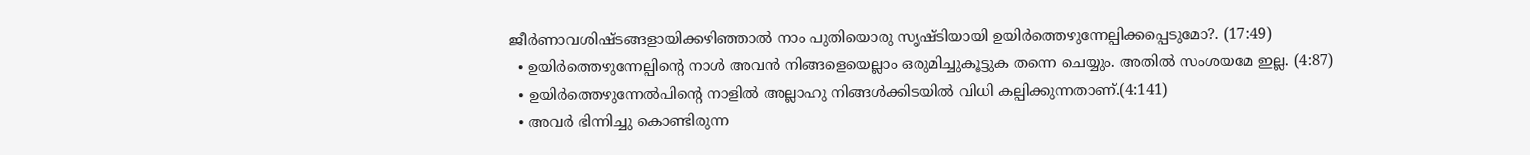ജീര്‍ണാവശിഷ്ടങ്ങളായിക്കഴിഞ്ഞാല്‍ നാം പുതിയൊരു സൃഷ്ടിയായി ഉയിര്‍ത്തെഴുന്നേല്പിക്കപ്പെടുമോ?. (17:49)
  • ഉയിര്‍ത്തെഴുന്നേല്പിന്റെ നാള്‍ അവന്‍ നിങ്ങളെയെല്ലാം ഒരുമിച്ചുകൂട്ടുക തന്നെ ചെയ്യും. അതില്‍ സംശയമേ ഇല്ല. (4:87)
  • ഉയിര്‍ത്തെഴുന്നേല്‍പിന്റെ നാളില്‍ അല്ലാഹു നിങ്ങള്‍ക്കിടയില്‍ വിധി കല്പിക്കുന്നതാണ്.(4:141)
  • അവര്‍ ഭിന്നിച്ചു കൊണ്ടിരുന്ന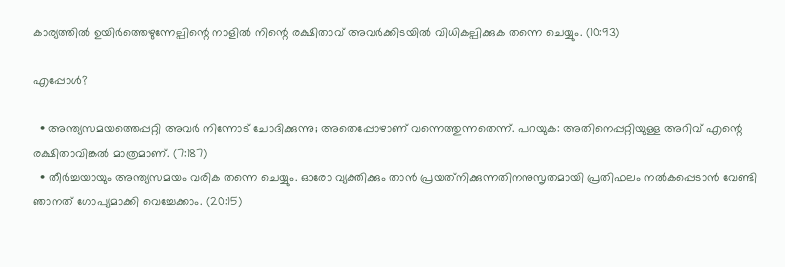കാര്യത്തില്‍ ഉയിര്‍ത്തെഴുന്നേല്പിന്റെ നാളില്‍ നിന്റെ രക്ഷിതാവ് അവര്‍ക്കിടയില്‍ വിധികല്പിക്കുക തന്നെ ചെയ്യും. (10:93)

എപ്പോള്‍?

  • അന്ത്യസമയത്തെപ്പറ്റി അവര്‍ നിന്നോട് ചോദിക്കുന്നു; അതെപ്പോഴാണ് വന്നെത്തുന്നതെന്ന്. പറയുക: അതിനെപ്പറ്റിയുള്ള അറിവ് എന്റെ രക്ഷിതാവിങ്കല്‍ മാത്രമാണ്. (7:187)
  • തീര്‍ച്ചയായും അന്ത്യസമയം വരിക തന്നെ ചെയ്യും. ഓരോ വ്യക്തിക്കും താന്‍ പ്രയത്‌നിക്കുന്നതിനനുസൃതമായി പ്രതിഫലം നല്‍കപ്പെടാന്‍ വേണ്ടി ഞാനത് ഗോപ്യമാക്കി വെച്ചേക്കാം. (20:15)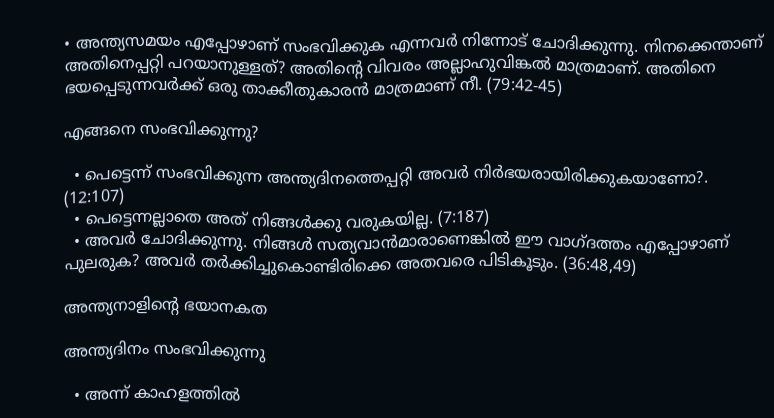• അന്ത്യസമയം എപ്പോഴാണ് സംഭവിക്കുക എന്നവര്‍ നിന്നോട് ചോദിക്കുന്നു. നിനക്കെന്താണ് അതിനെപ്പറ്റി പറയാനുള്ളത്? അതിന്റെ വിവരം അല്ലാഹുവിങ്കല്‍ മാത്രമാണ്. അതിനെ ഭയപ്പെടുന്നവര്‍ക്ക് ഒരു താക്കീതുകാരന്‍ മാത്രമാണ് നീ. (79:42-45)

എങ്ങനെ സംഭവിക്കുന്നു?

  • പെട്ടെന്ന് സംഭവിക്കുന്ന അന്ത്യദിനത്തെപ്പറ്റി അവര്‍ നിര്‍ഭയരായിരിക്കുകയാണോ?. (12:107)
  • പെട്ടെന്നല്ലാതെ അത് നിങ്ങള്‍ക്കു വരുകയില്ല. (7:187)
  • അവര്‍ ചോദിക്കുന്നു. നിങ്ങള്‍ സത്യവാന്‍മാരാണെങ്കില്‍ ഈ വാഗ്ദത്തം എപ്പോഴാണ് പുലരുക? അവര്‍ തര്‍ക്കിച്ചുകൊണ്ടിരിക്കെ അതവരെ പിടികൂടും. (36:48,49)

അന്ത്യനാളിന്റെ ഭയാനകത

അന്ത്യദിനം സംഭവിക്കുന്നു

  • അന്ന് കാഹളത്തില്‍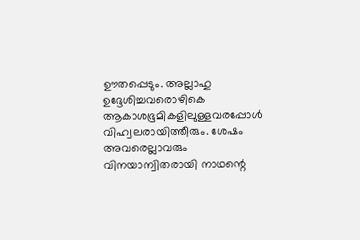ഊതപ്പെടും. അല്ലാഹു ഉദ്ദേശിച്ചവരൊഴികെ ആകാശഭൂമികളിലുള്ളവരപ്പോള്‍ വിഹ്വലരായിത്തീരും. ശേഷം അവരെല്ലാവരും വിനയാന്വിതരായി നാഥന്റെ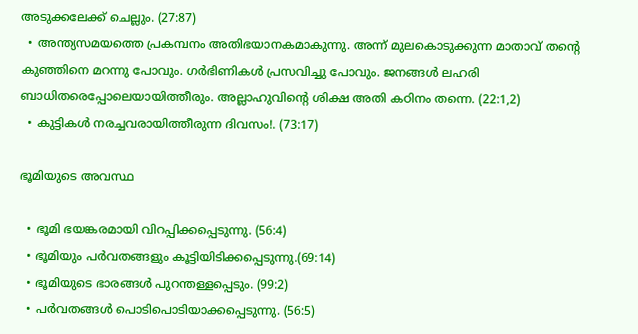അടുക്കലേക്ക് ചെല്ലും. (27:87)
  • അന്ത്യസമയത്തെ പ്രകമ്പനം അതിഭയാനകമാകുന്നു. അന്ന് മുലകൊടുക്കുന്ന മാതാവ് തന്റെ കുഞ്ഞിനെ മറന്നു പോവും. ഗര്‍ഭിണികള്‍ പ്രസവിച്ചു പോവും. ജനങ്ങള്‍ ലഹരി ബാധിതരെപ്പോലെയായിത്തീരും. അല്ലാഹുവിന്റെ ശിക്ഷ അതി കഠിനം തന്നെ. (22:1,2)
  • കുട്ടികള്‍ നരച്ചവരായിത്തീരുന്ന ദിവസം!. (73:17)

ഭൂമിയുടെ അവസ്ഥ

  • ഭൂമി ഭയങ്കരമായി വിറപ്പിക്കപ്പെടുന്നു. (56:4)
  • ഭൂമിയും പര്‍വതങ്ങളും കൂട്ടിയിടിക്കപ്പെടുന്നു.(69:14)
  • ഭൂമിയുടെ ഭാരങ്ങള്‍ പുറന്തള്ളപ്പെടും. (99:2)
  • പര്‍വതങ്ങള്‍ പൊടിപൊടിയാക്കപ്പെടുന്നു. (56:5)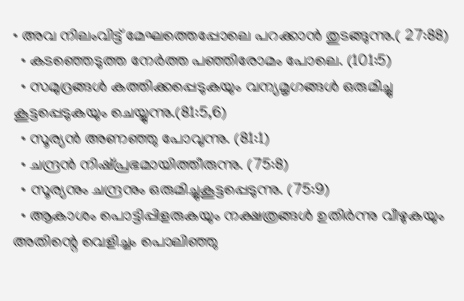• അവ നിലംവിട്ട് മേഘത്തെപ്പോലെ പറക്കാന്‍ തുടങ്ങുന്നു.( 27:88)
  • കടഞ്ഞെടുത്ത നേര്‍ത്ത പഞ്ഞിരോമം പോലെ. (101:5)
  • സമുദ്രങ്ങള്‍ കത്തിക്കപ്പെടുകയും വന്യമൃഗങ്ങള്‍ ഒരുമിച്ചു കൂട്ടപ്പെടുകയും ചെയ്യുന്നു.(81:5,6)
  • സൂര്യന്‍ അണഞ്ഞു പോവുന്നു. (81:1)
  • ചന്ദ്രന്‍ നിഷ്പ്രഭമായിത്തീരുന്നു. (75:8)
  • സൂര്യനും ചന്ദ്രനും ഒരുമിച്ചുകൂട്ടപ്പെടുന്നു. (75:9)
  • ആകാശം പൊട്ടിപ്പിളരുകയും നക്ഷത്രങ്ങള്‍ ഉതിര്‍ന്നു വീഴുകയും അതിന്റെ വെളിച്ചം പൊലിഞ്ഞു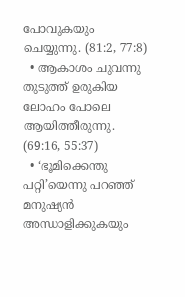പോവുകയും ചെയ്യുന്നു. (81:2, 77:8)
  • ആകാശം ചുവന്നു തുടുത്ത് ഉരുകിയ ലോഹം പോലെ ആയിത്തീരുന്നു. (69:16, 55:37)
  • ‘ഭൂമിക്കെന്തു പറ്റി’യെന്നു പറഞ്ഞ് മനുഷ്യന്‍ അന്ധാളിക്കുകയും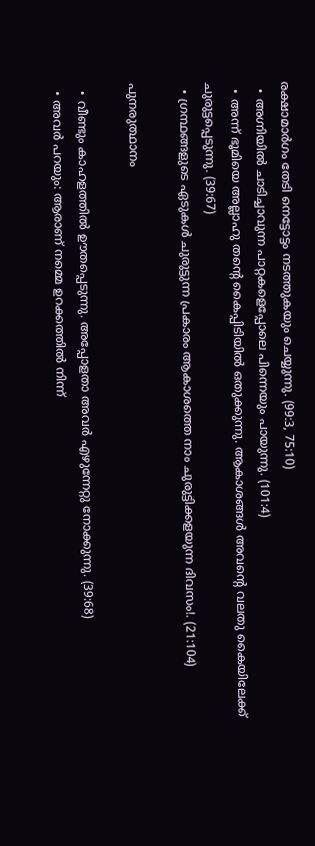രക്ഷാമാര്‍ഗം തേടി നെട്ടോട്ടം നടത്തുകയും ചെയ്യുന്നു. (99:3, 75:10)
  • അഗ്നിയില്‍ ചാടിച്ചാവുന്ന പാറ്റകളെപ്പോലെ പിന്നെയും പായുന്നു. (101:4)
  • അന്ന് ഭൂമിയെ അല്ലാഹു തന്റെ കൈപ്പിടിയില്‍ ഒതുക്കുന്നു. ആകാശങ്ങള്‍ അവന്റെ വലതു കൈയിലേക്ക് ചുരുട്ടപ്പെടുന്നു. (39:67)
  • ഗ്രന്ഥങ്ങളുടെ ഏടുകള്‍ ചുരുട്ടുന്ന പ്രകാരം ആകാശത്തെ നാം ചുരുട്ടിക്കളയുന്ന ദിവസം!. (21:104)

പുനരുത്ഥാനം

  • വീണ്ടും കാഹളത്തില്‍ ഊതപ്പെടുന്നു. അപ്പോളതാ അവര്‍ എഴുന്നേറ്റു നോക്കുന്നു. (39:68)
  • അവര്‍ പറയും: ആരാണ് നമ്മെ ഉറക്കത്തില്‍ നിന്ന്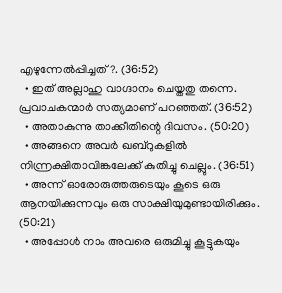എഴുന്നേല്‍പ്പിച്ചത്?. (36:52)
  • ഇത് അല്ലാഹു വാഗ്ദാനം ചെയ്തതു തന്നെ. പ്രവാചകന്മാര്‍ സത്യമാണ് പറഞ്ഞത്. (36:52)
  • അതാകുന്നു താക്കീതിന്റെ ദിവസം. (50:20)
  • അങ്ങനെ അവര്‍ ഖബ്‌റുകളില്‍ നിന്ന്രക്ഷിതാവിങ്കലേക്ക് കുതിച്ചു ചെല്ലും. (36:51)
  • അന്ന് ഓരോരുത്തരുടെയും കൂടെ ഒരു ആനയിക്കുന്നവും ഒരു സാക്ഷിയുമുണ്ടായിരിക്കും. (50:21)
  • അപ്പോള്‍ നാം അവരെ ഒരുമിച്ചു കൂട്ടുകയും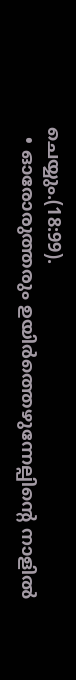ചെയ്യും.(18:99).
  • ഓരോരുത്തരും ഉയിര്‍ത്തെഴുന്നേല്പിന്റെ നാളില്‍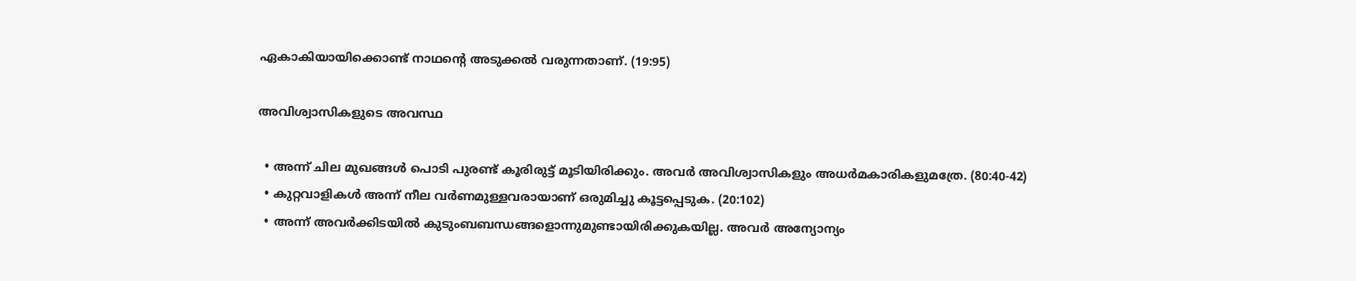ഏകാകിയായിക്കൊണ്ട് നാഥന്റെ അടുക്കല്‍ വരുന്നതാണ്. (19:95)

അവിശ്വാസികളുടെ അവസ്ഥ

  • അന്ന് ചില മുഖങ്ങള്‍ പൊടി പുരണ്ട് കൂരിരുട്ട് മൂടിയിരിക്കും. അവര്‍ അവിശ്വാസികളും അധര്‍മകാരികളുമത്രേ. (80:40-42)
  • കുറ്റവാളികള്‍ അന്ന് നീല വര്‍ണമുള്ളവരായാണ് ഒരുമിച്ചു കൂട്ടപ്പെടുക. (20:102)
  • അന്ന് അവര്‍ക്കിടയില്‍ കുടുംബബന്ധങ്ങളൊന്നുമുണ്ടായിരിക്കുകയില്ല. അവര്‍ അന്യോന്യം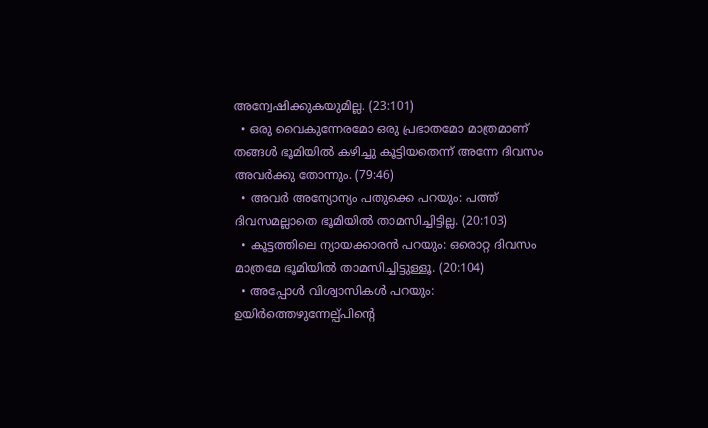അന്വേഷിക്കുകയുമില്ല. (23:101)
  • ഒരു വൈകുന്നേരമോ ഒരു പ്രഭാതമോ മാത്രമാണ് തങ്ങള്‍ ഭൂമിയില്‍ കഴിച്ചു കൂട്ടിയതെന്ന് അന്നേ ദിവസം അവര്‍ക്കു തോന്നും. (79:46)
  • അവര്‍ അന്യോന്യം പതുക്കെ പറയും: പത്ത് ദിവസമല്ലാതെ ഭൂമിയില്‍ താമസിച്ചിട്ടില്ല. (20:103)
  • കൂട്ടത്തിലെ ന്യായക്കാരന്‍ പറയും: ഒരൊറ്റ ദിവസം മാത്രമേ ഭൂമിയില്‍ താമസിച്ചിട്ടുള്ളൂ. (20:104)
  • അപ്പോള്‍ വിശ്വാസികള്‍ പറയും: ഉയിര്‍ത്തെഴുന്നേല്പ്പിന്റെ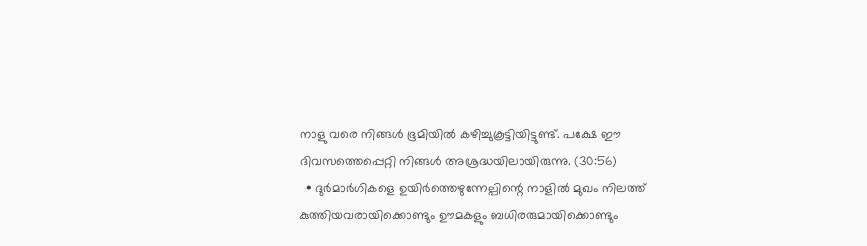നാളു വരെ നിങ്ങള്‍ ഭൂമിയില്‍ കഴിച്ചുകൂട്ടിയിട്ടുണ്ട്. പക്ഷേ ഈ ദിവസത്തെപ്പെറ്റി നിങ്ങള്‍ അശ്രദ്ധയിലായിരുന്നു. (30:56)
  • ദുര്‍മാര്‍ഗികളെ ഉയിര്‍ത്തെഴുന്നേല്പിന്റെ നാളില്‍ മുഖം നിലത്ത് കുത്തിയവരായിക്കൊണ്ടും ഊമകളും ബധിരരുമായിക്കൊണ്ടും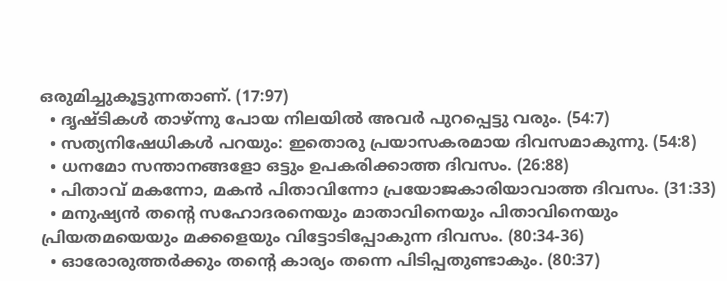ഒരുമിച്ചുകൂട്ടുന്നതാണ്. (17:97)
  • ദൃഷ്ടികള്‍ താഴ്ന്നു പോയ നിലയില്‍ അവര്‍ പുറപ്പെട്ടു വരും. (54:7)
  • സത്യനിഷേധികള്‍ പറയും: ഇതൊരു പ്രയാസകരമായ ദിവസമാകുന്നു. (54:8)
  • ധനമോ സന്താനങ്ങളോ ഒട്ടും ഉപകരിക്കാത്ത ദിവസം. (26:88)
  • പിതാവ് മകന്നോ, മകന്‍ പിതാവിന്നോ പ്രയോജകാരിയാവാത്ത ദിവസം. (31:33)
  • മനുഷ്യന്‍ തന്റെ സഹോദരനെയും മാതാവിനെയും പിതാവിനെയും പ്രിയതമയെയും മക്കളെയും വിട്ടോടിപ്പോകുന്ന ദിവസം. (80:34-36)
  • ഓരോരുത്തര്‍ക്കും തന്റെ കാര്യം തന്നെ പിടിപ്പതുണ്ടാകും. (80:37)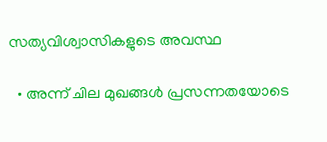സത്യവിശ്വാസികളുടെ അവസ്ഥ

  • അന്ന് ചില മുഖങ്ങള്‍ പ്രസന്നതയോടെ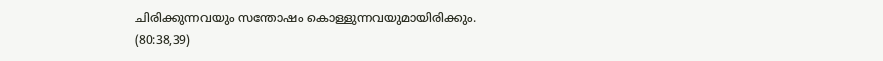ചിരിക്കുന്നവയും സന്തോഷം കൊള്ളുന്നവയുമായിരിക്കും. (80:38,39)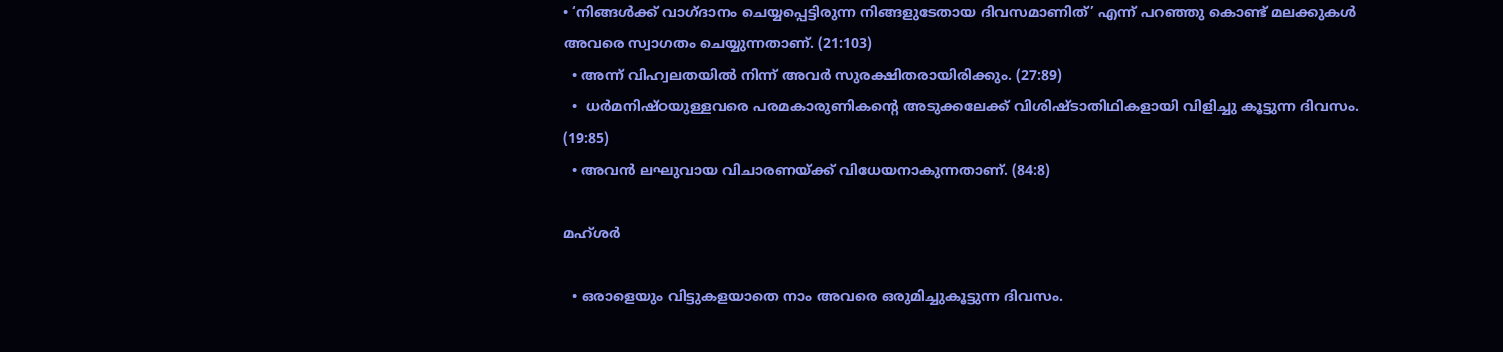• ‘നിങ്ങള്‍ക്ക് വാഗ്ദാനം ചെയ്യപ്പെട്ടിരുന്ന നിങ്ങളുടേതായ ദിവസമാണിത്’ എന്ന് പറഞ്ഞു കൊണ്ട് മലക്കുകള്‍ അവരെ സ്വാഗതം ചെയ്യുന്നതാണ്. (21:103)
  • അന്ന് വിഹ്വലതയില്‍ നിന്ന് അവര്‍ സുരക്ഷിതരായിരിക്കും. (27:89)
  •  ധര്‍മനിഷ്ഠയുള്ളവരെ പരമകാരുണികന്റെ അടുക്കലേക്ക് വിശിഷ്ടാതിഥികളായി വിളിച്ചു കൂട്ടുന്ന ദിവസം. (19:85)
  • അവന്‍ ലഘുവായ വിചാരണയ്ക്ക് വിധേയനാകുന്നതാണ്. (84:8)

മഹ്ശര്‍

  • ഒരാളെയും വിട്ടുകളയാതെ നാം അവരെ ഒരുമിച്ചുകൂട്ടുന്ന ദിവസം.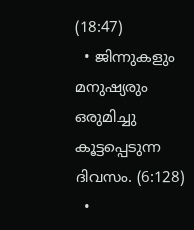(18:47)
  • ജിന്നുകളും മനുഷ്യരും ഒരുമിച്ചു കൂട്ടപ്പെടുന്ന ദിവസം. (6:128)
  •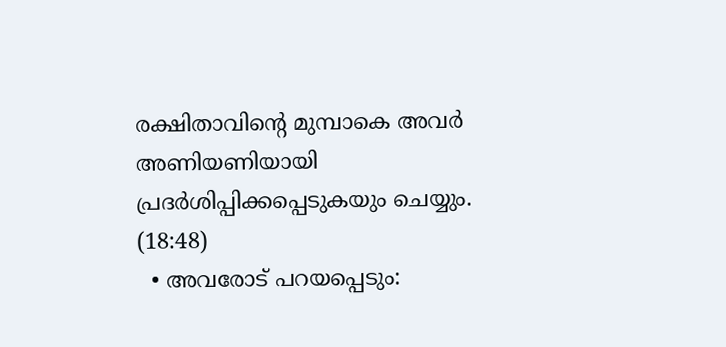രക്ഷിതാവിന്റെ മുമ്പാകെ അവര്‍ അണിയണിയായി പ്രദര്‍ശിപ്പിക്കപ്പെടുകയും ചെയ്യും. (18:48)
  • അവരോട് പറയപ്പെടും: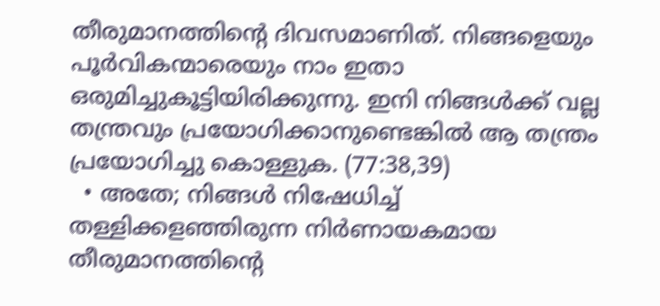തീരുമാനത്തിന്റെ ദിവസമാണിത്. നിങ്ങളെയും പൂര്‍വികന്മാരെയും നാം ഇതാ ഒരുമിച്ചുകൂട്ടിയിരിക്കുന്നു. ഇനി നിങ്ങള്‍ക്ക് വല്ല തന്ത്രവും പ്രയോഗിക്കാനുണ്ടെങ്കില്‍ ആ തന്ത്രം പ്രയോഗിച്ചു കൊള്ളുക. (77:38,39)
  • അതേ; നിങ്ങള്‍ നിഷേധിച്ച് തള്ളിക്കളഞ്ഞിരുന്ന നിര്‍ണായകമായ തീരുമാനത്തിന്റെ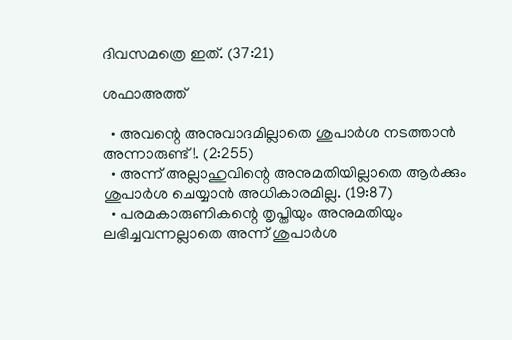ദിവസമത്രെ ഇത്. (37:21)

ശഫാഅത്ത്

  • അവന്റെ അനുവാദമില്ലാതെ ശുപാര്‍ശ നടത്താന്‍ അന്നാരുണ്ട്!. (2:255)
  • അന്ന് അല്ലാഹുവിന്റെ അനുമതിയില്ലാതെ ആര്‍ക്കും ശുപാര്‍ശ ചെയ്യാന്‍ അധികാരമില്ല. (19:87)
  • പരമകാരുണികന്റെ തൃപ്തിയും അനുമതിയും ലഭിച്ചവന്നല്ലാതെ അന്ന് ശുപാര്‍ശ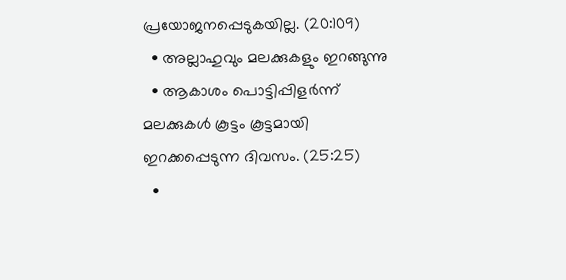പ്രയോജനപ്പെടുകയില്ല. (20:109)
  • അല്ലാഹുവും മലക്കുകളും ഇറങ്ങുന്നു
  • ആകാശം പൊട്ടിപ്പിളര്‍ന്ന് മലക്കുകള്‍ കൂട്ടം കൂട്ടമായി ഇറക്കപ്പെടുന്ന ദിവസം. (25:25)
  •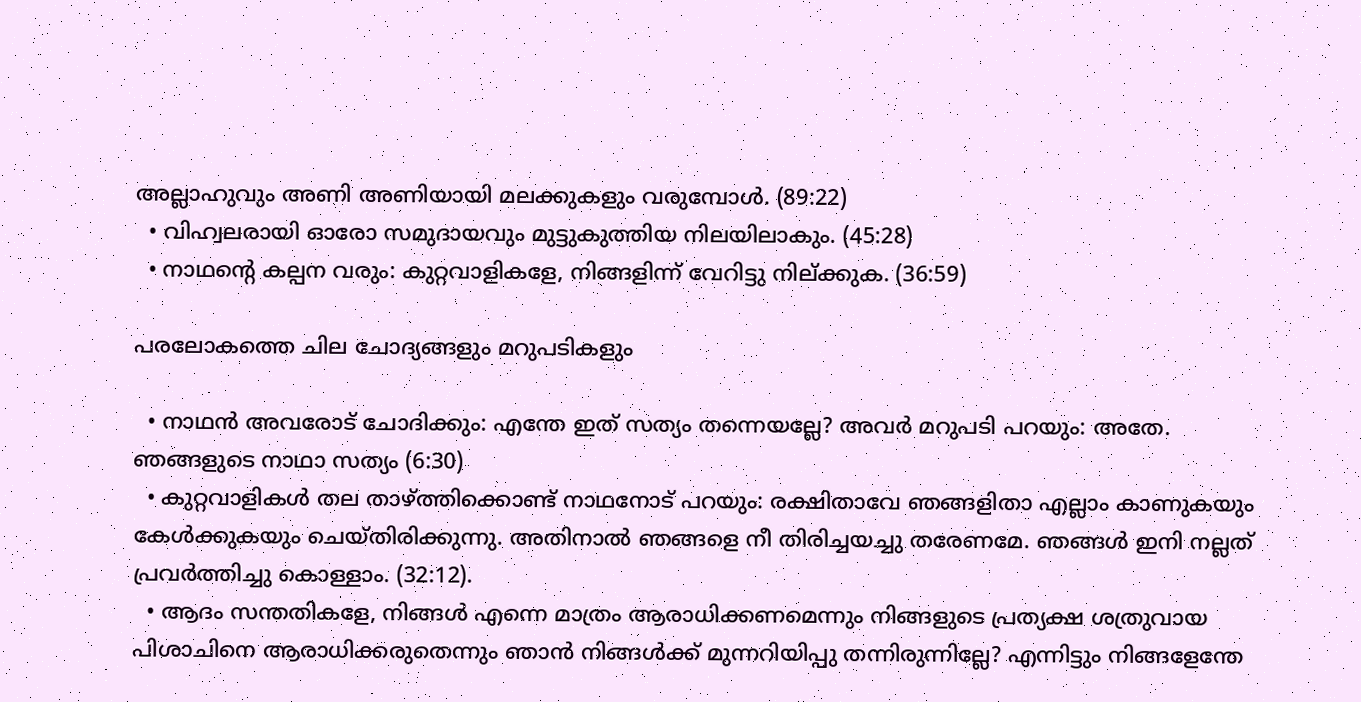അല്ലാഹുവും അണി അണിയായി മലക്കുകളും വരുമ്പോള്‍. (89:22)
  • വിഹ്വലരായി ഓരോ സമുദായവും മുട്ടുകുത്തിയ നിലയിലാകും. (45:28)
  • നാഥന്റെ കല്പന വരും: കുറ്റവാളികളേ, നിങ്ങളിന്ന് വേറിട്ടു നില്ക്കുക. (36:59)

പരലോകത്തെ ചില ചോദ്യങ്ങളും മറുപടികളും

  • നാഥന്‍ അവരോട് ചോദിക്കും: എന്തേ ഇത് സത്യം തന്നെയല്ലേ? അവര്‍ മറുപടി പറയും: അതേ. ഞങ്ങളുടെ നാഥാ സത്യം (6:30)
  • കുറ്റവാളികള്‍ തല താഴ്ത്തിക്കൊണ്ട് നാഥനോട് പറയും: രക്ഷിതാവേ ഞങ്ങളിതാ എല്ലാം കാണുകയും കേള്‍ക്കുകയും ചെയ്തിരിക്കുന്നു. അതിനാല്‍ ഞങ്ങളെ നീ തിരിച്ചയച്ചു തരേണമേ. ഞങ്ങള്‍ ഇനി നല്ലത് പ്രവര്‍ത്തിച്ചു കൊള്ളാം. (32:12).
  • ആദം സന്തതികളേ, നിങ്ങള്‍ എന്നെ മാത്രം ആരാധിക്കണമെന്നും നിങ്ങളുടെ പ്രത്യക്ഷ ശത്രുവായ പിശാചിനെ ആരാധിക്കരുതെന്നും ഞാന്‍ നിങ്ങള്‍ക്ക് മുന്നറിയിപ്പു തന്നിരുന്നില്ലേ? എന്നിട്ടും നിങ്ങളേന്തേ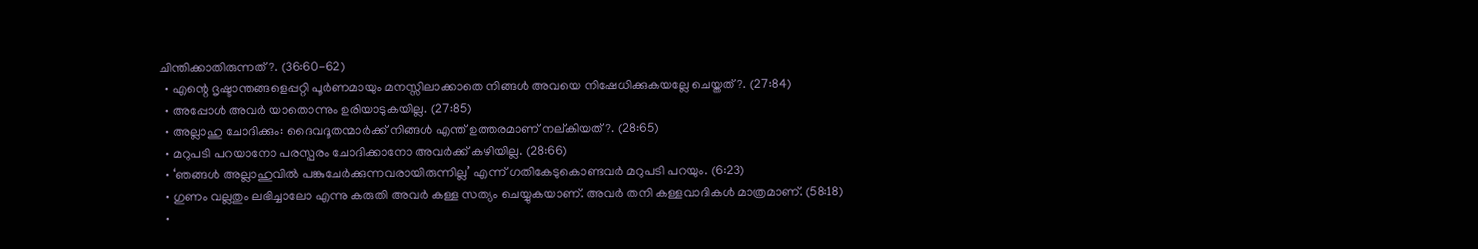ചിന്തിക്കാതിരുന്നത്?. (36:60-62)
  • എന്റെ ദൃഷ്ടാന്തങ്ങളെപ്പറ്റി പൂര്‍ണമായും മനസ്സിലാക്കാതെ നിങ്ങള്‍ അവയെ നിഷേധിക്കുകയല്ലേ ചെയ്തത്?. (27:84)
  • അപ്പോള്‍ അവര്‍ യാതൊന്നും ഉരിയാടുകയില്ല. (27:85)
  • അല്ലാഹു ചോദിക്കും: ദൈവദൂതന്മാര്‍ക്ക് നിങ്ങള്‍ എന്ത് ഉത്തരമാണ് നല്കിയത്?. (28:65)
  • മറുപടി പറയാനോ പരസ്പരം ചോദിക്കാനോ അവര്‍ക്ക് കഴിയില്ല. (28:66)
  • ‘ഞങ്ങള്‍ അല്ലാഹുവില്‍ പങ്കുചേര്‍ക്കുന്നവരായിരുന്നില്ല’ എന്ന് ഗതികേടുകൊണ്ടവര്‍ മറുപടി പറയും. (6:23)
  • ഗുണം വല്ലതും ലഭിച്ചാലോ എന്നു കരുതി അവര്‍ കള്ള സത്യം ചെയ്യുകയാണ്. അവര്‍ തനി കള്ളവാദികള്‍ മാത്രമാണ്. (58:18)
  •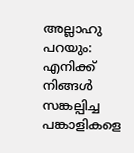അല്ലാഹു പറയും: എനിക്ക് നിങ്ങള്‍ സങ്കല്പിച്ച പങ്കാളികളെ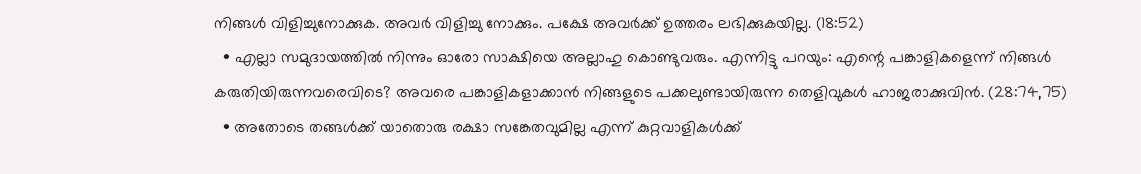നിങ്ങള്‍ വിളിച്ചുനോക്കുക. അവര്‍ വിളിച്ചു നോക്കും. പക്ഷേ അവര്‍ക്ക് ഉത്തരം ലഭിക്കുകയില്ല. (18:52)
  • എല്ലാ സമുദായത്തില്‍ നിന്നും ഓരോ സാക്ഷിയെ അല്ലാഹു കൊണ്ടുവരും. എന്നിട്ടു പറയും: എന്റെ പങ്കാളികളെന്ന് നിങ്ങള്‍ കരുതിയിരുന്നവരെവിടെ? അവരെ പങ്കാളികളാക്കാന്‍ നിങ്ങളുടെ പക്കലുണ്ടായിരുന്ന തെളിവുകള്‍ ഹാജരാക്കുവിന്‍. (28:74,75)
  • അതോടെ തങ്ങള്‍ക്ക് യാതൊരു രക്ഷാ സങ്കേതവുമില്ല എന്ന് കുറ്റവാളികള്‍ക്ക്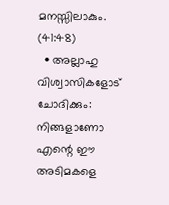മനസ്സിലാകും. (41:48)
  • അല്ലാഹു വിശ്വാസികളോട് ചോദിക്കും: നിങ്ങളാണോ എന്റെ ഈ അടിമകളെ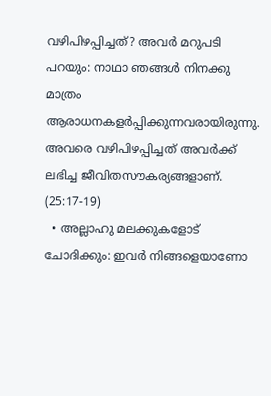വഴിപിഴപ്പിച്ചത്? അവര്‍ മറുപടി പറയും: നാഥാ ഞങ്ങള്‍ നിനക്കു മാത്രം ആരാധനകളര്‍പ്പിക്കുന്നവരായിരുന്നു. അവരെ വഴിപിഴപ്പിച്ചത് അവര്‍ക്ക് ലഭിച്ച ജീവിതസൗകര്യങ്ങളാണ്. (25:17-19)
  • അല്ലാഹു മലക്കുകളോട് ചോദിക്കും: ഇവര്‍ നിങ്ങളെയാണോ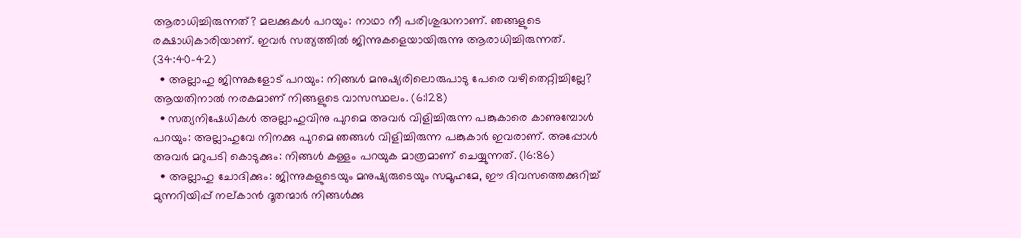ആരാധിച്ചിരുന്നത്? മലക്കുകള്‍ പറയും: നാഥാ നീ പരിശുദ്ധനാണ്. ഞങ്ങളുടെ രക്ഷാധികാരിയാണ്. ഇവര്‍ സത്യത്തില്‍ ജിന്നുകളെയായിരുന്നു ആരാധിച്ചിരുന്നത്. (34:40-42)
  • അല്ലാഹു ജിന്നുകളോട് പറയും: നിങ്ങള്‍ മനുഷ്യരിലൊരുപാടു പേരെ വഴിതെറ്റിച്ചില്ലേ? ആയതിനാല്‍ നരകമാണ് നിങ്ങളുടെ വാസസ്ഥലം. (6:128)
  • സത്യനിഷേധികള്‍ അല്ലാഹുവിനു പുറമെ അവര്‍ വിളിച്ചിരുന്ന പങ്കുകാരെ കാണുമ്പോള്‍ പറയും: അല്ലാഹുവേ നിനക്കു പുറമെ ഞങ്ങള്‍ വിളിച്ചിരുന്ന പങ്കുകാര്‍ ഇവരാണ്. അപ്പോള്‍ അവര്‍ മറുപടി കൊടുക്കും: നിങ്ങള്‍ കള്ളം പറയുക മാത്രമാണ് ചെയ്യുന്നത്. (16:86)
  • അല്ലാഹു ചോദിക്കും: ജിന്നുകളുടെയും മനുഷ്യരുടെയും സമൂഹമേ, ഈ ദിവസത്തെക്കുറിച്ച് മുന്നറിയിപ്പ് നല്കാന്‍ ദൂതന്മാര്‍ നിങ്ങള്‍ക്കു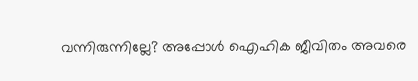വന്നിരുന്നില്ലേ? അപ്പോള്‍ ഐഹിക ജീവിതം അവരെ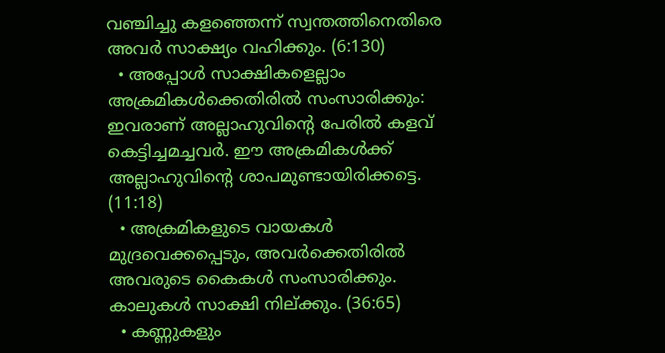വഞ്ചിച്ചു കളഞ്ഞെന്ന് സ്വന്തത്തിനെതിരെ അവര്‍ സാക്ഷ്യം വഹിക്കും. (6:130)
  • അപ്പോള്‍ സാക്ഷികളെല്ലാം അക്രമികള്‍ക്കെതിരില്‍ സംസാരിക്കും: ഇവരാണ് അല്ലാഹുവിന്റെ പേരില്‍ കളവ് കെട്ടിച്ചമച്ചവര്‍. ഈ അക്രമികള്‍ക്ക് അല്ലാഹുവിന്റെ ശാപമുണ്ടായിരിക്കട്ടെ. (11:18)
  • അക്രമികളുടെ വായകള്‍ മുദ്രവെക്കപ്പെടും, അവര്‍ക്കെതിരില്‍ അവരുടെ കൈകള്‍ സംസാരിക്കും. കാലുകള്‍ സാക്ഷി നില്ക്കും. (36:65)
  • കണ്ണുകളും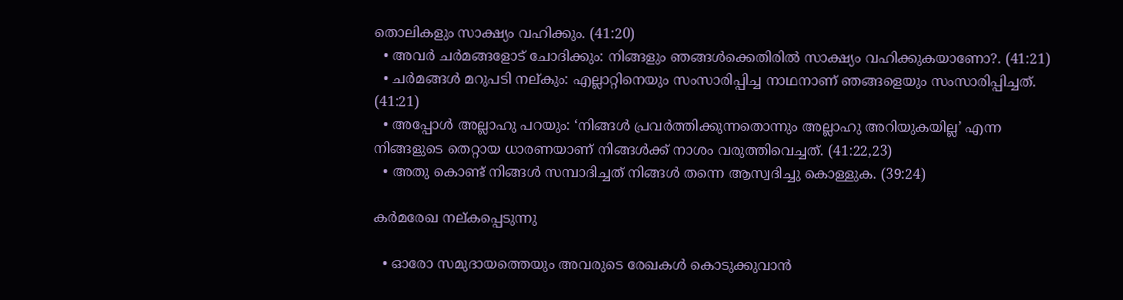തൊലികളും സാക്ഷ്യം വഹിക്കും. (41:20)
  • അവര്‍ ചര്‍മങ്ങളോട് ചോദിക്കും: നിങ്ങളും ഞങ്ങള്‍ക്കെതിരില്‍ സാക്ഷ്യം വഹിക്കുകയാണോ?. (41:21)
  • ചര്‍മങ്ങള്‍ മറുപടി നല്കും: എല്ലാറ്റിനെയും സംസാരിപ്പിച്ച നാഥനാണ് ഞങ്ങളെയും സംസാരിപ്പിച്ചത്. (41:21)
  • അപ്പോള്‍ അല്ലാഹു പറയും: ‘നിങ്ങള്‍ പ്രവര്‍ത്തിക്കുന്നതൊന്നും അല്ലാഹു അറിയുകയില്ല’ എന്ന നിങ്ങളുടെ തെറ്റായ ധാരണയാണ് നിങ്ങള്‍ക്ക് നാശം വരുത്തിവെച്ചത്. (41:22,23)
  • അതു കൊണ്ട് നിങ്ങള്‍ സമ്പാദിച്ചത് നിങ്ങള്‍ തന്നെ ആസ്വദിച്ചു കൊള്ളുക. (39:24)

കര്‍മരേഖ നല്കപ്പെടുന്നു

  • ഓരോ സമുദായത്തെയും അവരുടെ രേഖകള്‍ കൊടുക്കുവാന്‍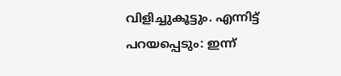വിളിച്ചുകൂട്ടും. എന്നിട്ട് പറയപ്പെടും: ഇന്ന്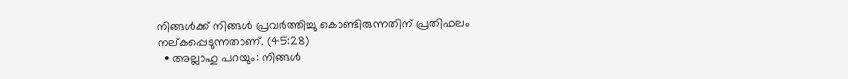നിങ്ങള്‍ക്ക് നിങ്ങള്‍ പ്രവര്‍ത്തിച്ചു കൊണ്ടിരുന്നതിന് പ്രതിഫലം നല്കപ്പെടുന്നതാണ്. (45:28)
  • അല്ലാഹു പറയും: നിങ്ങള്‍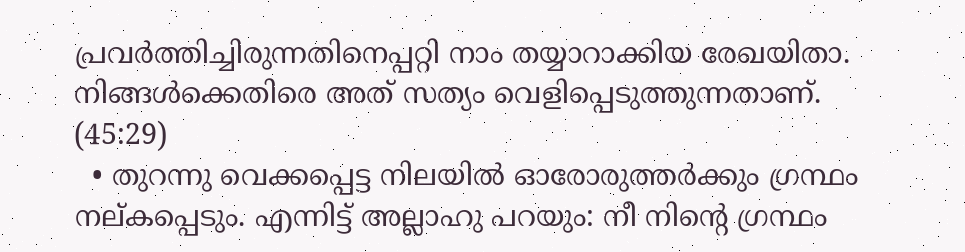പ്രവര്‍ത്തിച്ചിരുന്നതിനെപ്പറ്റി നാം തയ്യാറാക്കിയ രേഖയിതാ. നിങ്ങള്‍ക്കെതിരെ അത് സത്യം വെളിപ്പെടുത്തുന്നതാണ്. (45:29)
  • തുറന്നു വെക്കപ്പെട്ട നിലയില്‍ ഓരോരുത്തര്‍ക്കും ഗ്രന്ഥം നല്കപ്പെടും. എന്നിട്ട് അല്ലാഹു പറയും: നീ നിന്റെ ഗ്രന്ഥം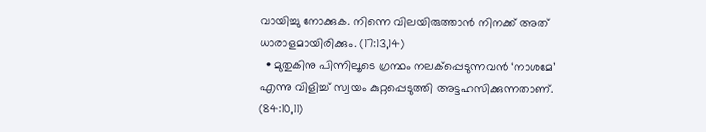വായിച്ചു നോക്കുക. നിന്നെ വിലയിരുത്താന്‍ നിനക്ക് അത് ധാരാളമായിരിക്കും. (17:13,14)
  • മുതുകിനു പിന്നിലൂടെ ഗ്രന്ഥം നലക്‌പ്പെടുന്നവന്‍ ‘നാശമേ’ എന്നു വിളിച്ച് സ്വയം കുറ്റപ്പെടുത്തി അട്ടഹസിക്കുന്നതാണ്. (84:10,11)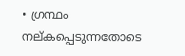• ഗ്രന്ഥം നല്കപ്പെടുന്നതോടെ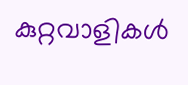കുറ്റവാളികള്‍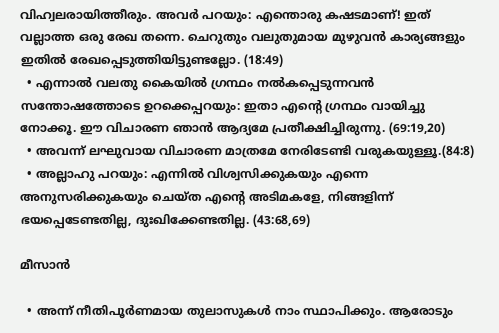വിഹ്വലരായിത്തീരും. അവര്‍ പറയും: എന്തൊരു കഷടമാണ്! ഇത് വല്ലാത്ത ഒരു രേഖ തന്നെ. ചെറുതും വലുതുമായ മുഴുവന്‍ കാര്യങ്ങളും ഇതില്‍ രേഖപ്പെടുത്തിയിട്ടുണ്ടല്ലോ. (18:49)
  • എന്നാല്‍ വലതു കൈയില്‍ ഗ്രന്ഥം നല്‍കപ്പെടുന്നവന്‍ സന്തോഷത്തോടെ ഉറക്കെപ്പറയും: ഇതാ എന്റെ ഗ്രന്ഥം വായിച്ചു നോക്കൂ. ഈ വിചാരണ ഞാന്‍ ആദ്യമേ പ്രതീക്ഷിച്ചിരുന്നു. (69:19,20)
  • അവന്ന് ലഘുവായ വിചാരണ മാത്രമേ നേരിടേണ്ടി വരുകയുള്ളൂ.(84:8)
  • അല്ലാഹു പറയും: എന്നില്‍ വിശ്വസിക്കുകയും എന്നെ അനുസരിക്കുകയും ചെയ്ത എന്റെ അടിമകളേ, നിങ്ങളിന്ന് ഭയപ്പെടേണ്ടതില്ല, ദുഃഖിക്കേണ്ടതില്ല. (43:68,69)

മീസാന്‍

  • അന്ന് നീതിപൂര്‍ണമായ തുലാസുകള്‍ നാം സ്ഥാപിക്കും. ആരോടും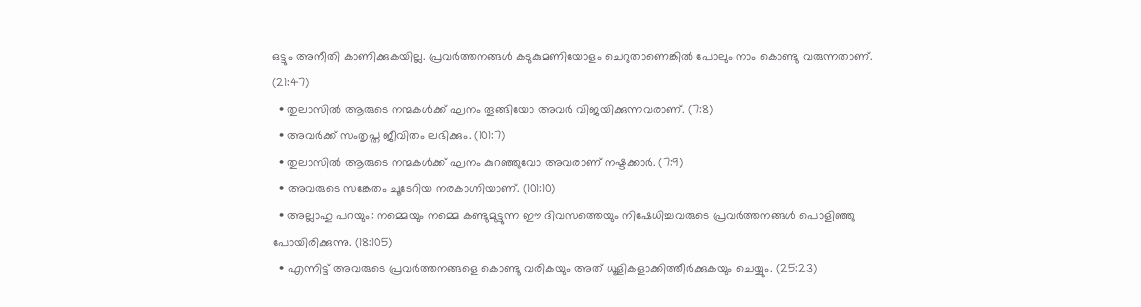ഒട്ടും അനീതി കാണിക്കുകയില്ല. പ്രവര്‍ത്തനങ്ങള്‍ കടുകുമണിയോളം ചെറുതാണെങ്കില്‍ പോലും നാം കൊണ്ടു വരുന്നതാണ്. (21:47)
  • തുലാസില്‍ ആരുടെ നന്മകള്‍ക്ക് ഘനം തൂങ്ങിയോ അവര്‍ വിജയിക്കുന്നവരാണ്. (7:8)
  • അവര്‍ക്ക് സംതൃപ്ത ജീവിതം ലഭിക്കും. (101:7)
  • തുലാസില്‍ ആരുടെ നന്മകള്‍ക്ക് ഘനം കുറഞ്ഞുവോ അവരാണ് നഷ്ടക്കാര്‍. (7:9)
  • അവരുടെ സങ്കേതം ചൂടേറിയ നരകാഗ്നിയാണ്. (101:10)
  • അല്ലാഹു പറയും: നമ്മെയും നമ്മെ കണ്ടുമുട്ടുന്ന ഈ ദിവസത്തെയും നിഷേധിച്ചവരുടെ പ്രവര്‍ത്തനങ്ങള്‍ പൊളിഞ്ഞു പോയിരിക്കുന്നു. (18:105)
  • എന്നിട്ട് അവരുടെ പ്രവര്‍ത്തനങ്ങളെ കൊണ്ടു വരികയും അത് ധൂളികളാക്കിത്തീര്‍ക്കുകയും ചെയ്യും. (25:23)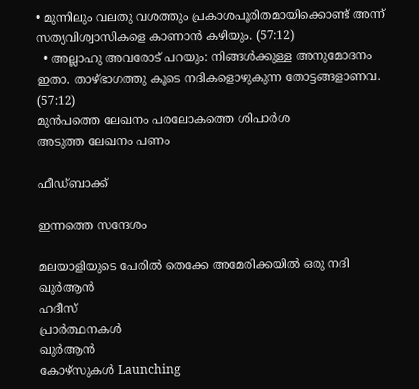• മുന്നിലും വലതു വശത്തും പ്രകാശപൂരിതമായിക്കൊണ്ട് അന്ന് സത്യവിശ്വാസികളെ കാണാന്‍ കഴിയും. (57:12)
  • അല്ലാഹു അവരോട് പറയും: നിങ്ങള്‍ക്കുള്ള അനുമോദനം ഇതാ. താഴ്ഭാഗത്തു കൂടെ നദികളൊഴുകുന്ന തോട്ടങ്ങളാണവ. (57:12)
മുൻപത്തെ ലേഖനം പരലോകത്തെ ശിപാര്‍ശ
അടുത്ത ലേഖനം പണം

ഫീഡ്ബാക്ക്

ഇന്നത്തെ സന്ദേശം

മലയാളിയുടെ പേരിൽ തെക്കേ അമേരിക്കയിൽ ഒരു നദി
ഖുർആൻ
ഹദീസ്
പ്രാർത്ഥനകൾ
ഖുർആൻ
കോഴ്സുകൾ Launching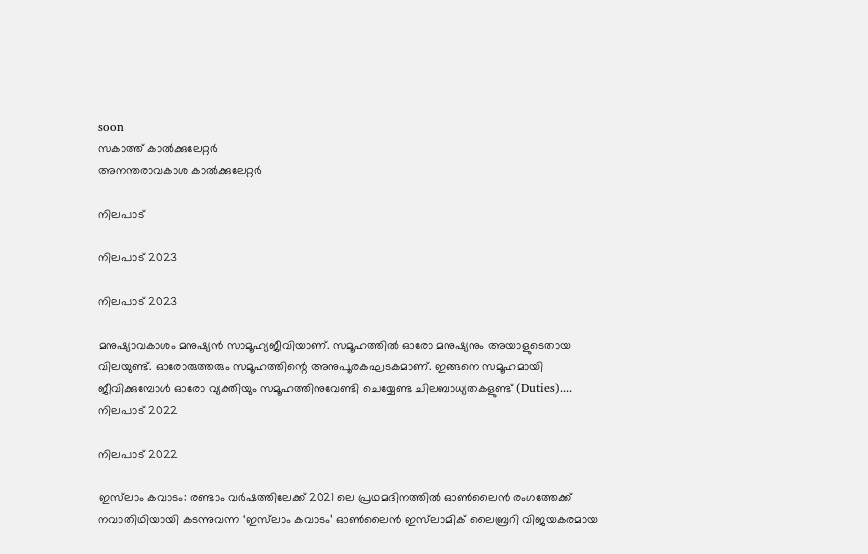soon
സകാത്ത് കാൽക്കുലേറ്റർ
അനന്തരാവകാശ കാൽക്കുലേറ്റർ

നിലപാട്

നിലപാട് 2023

നിലപാട് 2023

മനുഷ്യാവകാശം മനുഷ്യന്‍ സാമൂഹ്യജീവിയാണ്. സമൂഹത്തില്‍ ഓരോ മനുഷ്യനും അയാളുടെതായ വിലയുണ്ട്. ഓരോരുത്തരും സമൂഹത്തിന്റെ അനുപൂരകഘടകമാണ്. ഇങ്ങനെ സമൂഹമായി ജീവിക്കുമ്പോള്‍ ഓരോ വ്യക്തിയും സമൂഹത്തിനുവേണ്ടി ചെയ്യേണ്ട ചിലബാധ്യതകളുണ്ട് (Duties)....
നിലപാട് 2022

നിലപാട് 2022

ഇസ്‌ലാം കവാടം: രണ്ടാം വര്‍ഷത്തിലേക്ക് 2021 ലെ പ്രഥമദിനത്തില്‍ ഓണ്‍ലൈന്‍ രംഗത്തേക്ക് നവാതിഥിയായി കടന്നുവന്ന ‘ഇസ്‌ലാം കവാടം’ ഓണ്‍ലൈന്‍ ഇസ്‌ലാമിക് ലൈബ്രറി വിജയകരമായ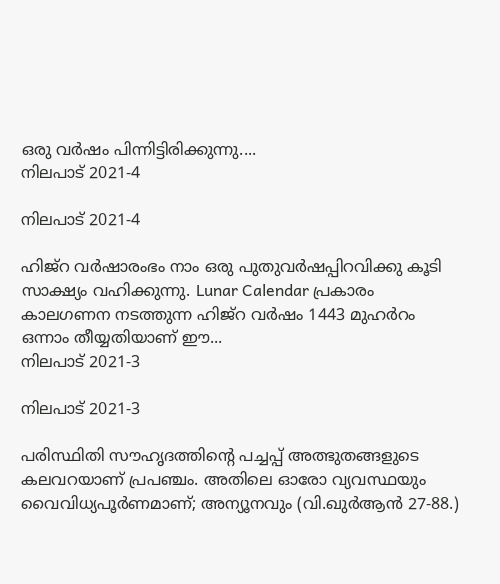ഒരു വര്‍ഷം പിന്നിട്ടിരിക്കുന്നു....
നിലപാട് 2021-4

നിലപാട് 2021-4

ഹിജ്‌റ വര്‍ഷാരംഭം നാം ഒരു പുതുവര്‍ഷപ്പിറവിക്കു കൂടി സാക്ഷ്യം വഹിക്കുന്നു. Lunar Calendar പ്രകാരം കാലഗണന നടത്തുന്ന ഹിജ്‌റ വര്‍ഷം 1443 മുഹര്‍റം ഒന്നാം തീയ്യതിയാണ് ഈ...
നിലപാട് 2021-3

നിലപാട് 2021-3

പരിസ്ഥിതി സൗഹൃദത്തിന്റെ പച്ചപ്പ് അത്ഭുതങ്ങളുടെ കലവറയാണ് പ്രപഞ്ചം. അതിലെ ഓരോ വ്യവസ്ഥയും വൈവിധ്യപൂര്‍ണമാണ്; അന്യൂനവും (വി.ഖുര്‍ആന്‍ 27-88.)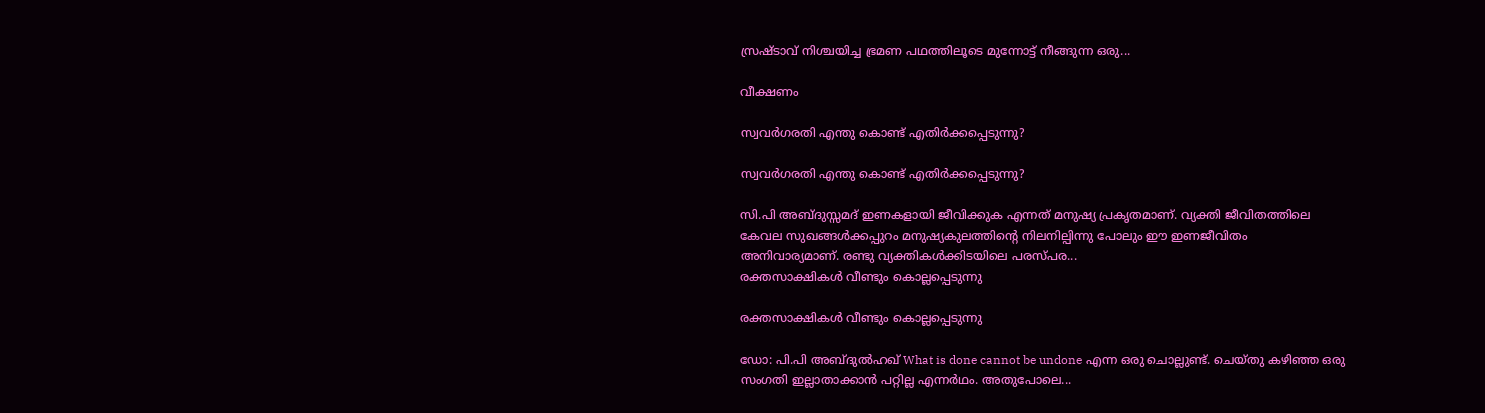സ്രഷ്ടാവ് നിശ്ചയിച്ച ഭ്രമണ പഥത്തിലൂടെ മുന്നോട്ട് നീങ്ങുന്ന ഒരു...

വീക്ഷണം

സ്വവര്‍ഗരതി എന്തു കൊണ്ട് എതിര്‍ക്കപ്പെടുന്നു?

സ്വവര്‍ഗരതി എന്തു കൊണ്ട് എതിര്‍ക്കപ്പെടുന്നു?

സി.പി അബ്ദുസ്സമദ് ഇണകളായി ജീവിക്കുക എന്നത് മനുഷ്യ പ്രകൃതമാണ്. വ്യക്തി ജീവിതത്തിലെ കേവല സുഖങ്ങള്‍ക്കപ്പുറം മനുഷ്യകുലത്തിന്റെ നിലനില്പിന്നു പോലും ഈ ഇണജീവിതം അനിവാര്യമാണ്. രണ്ടു വ്യക്തികള്‍ക്കിടയിലെ പരസ്പര...
രക്തസാക്ഷികള്‍ വീണ്ടും കൊല്ലപ്പെടുന്നു

രക്തസാക്ഷികള്‍ വീണ്ടും കൊല്ലപ്പെടുന്നു

ഡോ: പി.പി അബ്ദുല്‍ഹഖ് What is done cannot be undone എന്ന ഒരു ചൊല്ലുണ്ട്. ചെയ്തു കഴിഞ്ഞ ഒരു സംഗതി ഇല്ലാതാക്കാന്‍ പറ്റില്ല എന്നര്‍ഥം. അതുപോലെ...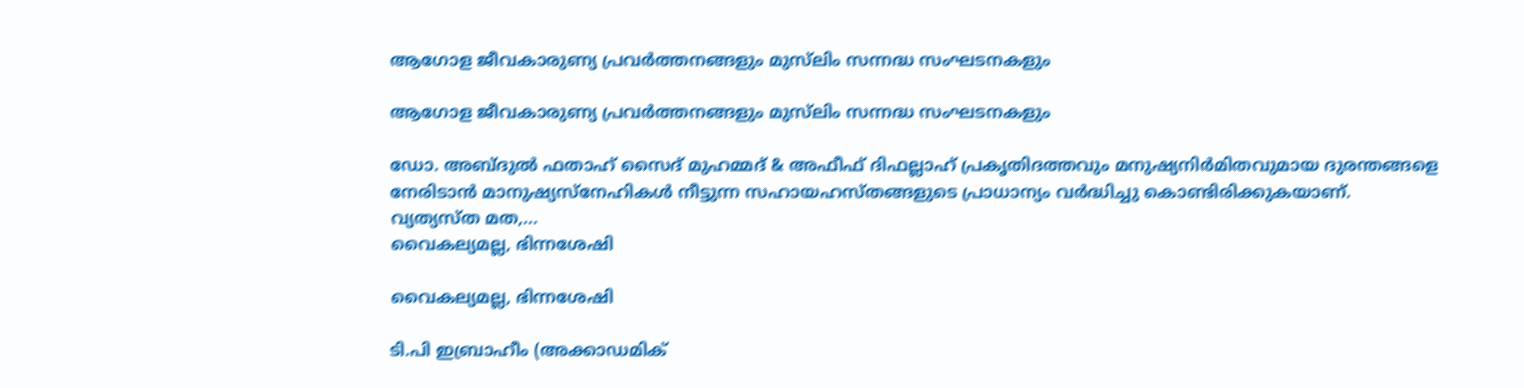ആഗോള ജീവകാരുണ്യ പ്രവര്‍ത്തനങ്ങളും മുസ്‌ലിം സന്നദ്ധ സംഘടനകളും

ആഗോള ജീവകാരുണ്യ പ്രവര്‍ത്തനങ്ങളും മുസ്‌ലിം സന്നദ്ധ സംഘടനകളും

ഡോ. അബ്ദുല്‍ ഫതാഹ് സൈദ് മുഹമ്മദ് & അഫീഫ് ദിഫല്ലാഹ് പ്രകൃതിദത്തവും മനുഷ്യനിര്‍മിതവുമായ ദുരന്തങ്ങളെ നേരിടാന്‍ മാനുഷ്യസ്‌നേഹികള്‍ നീട്ടുന്ന സഹായഹസ്തങ്ങളുടെ പ്രാധാന്യം വര്‍ദ്ധിച്ചു കൊണ്ടിരിക്കുകയാണ്. വ്യത്യസ്ത മത,...
വൈകല്യമല്ല, ഭിന്നശേഷി

വൈകല്യമല്ല, ഭിന്നശേഷി

ടി.പി ഇബ്രാഹീം (അക്കാഡമിക്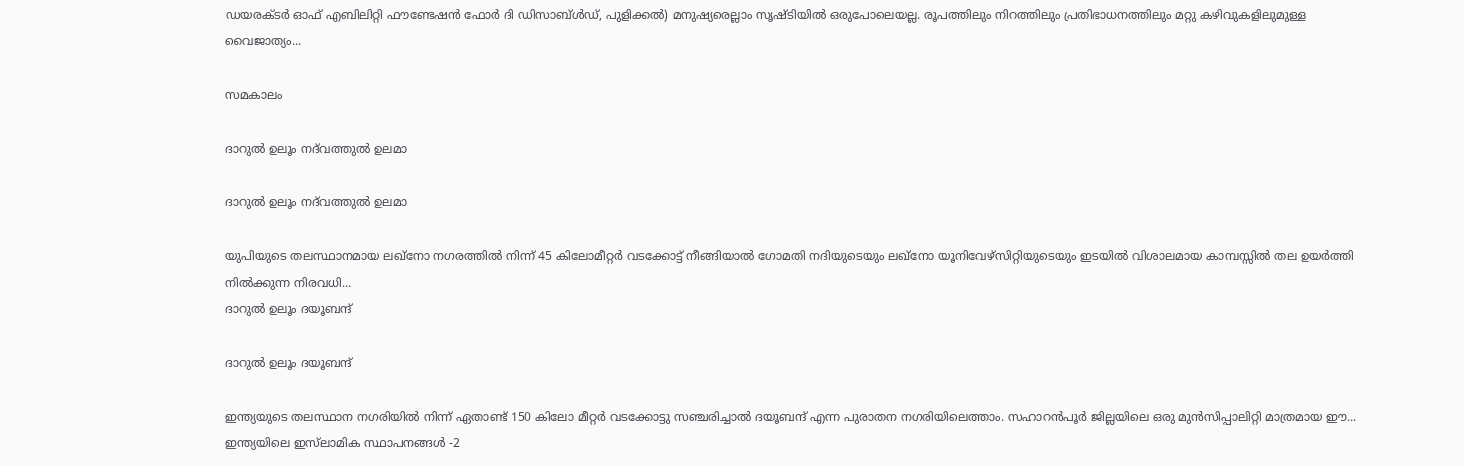ഡയരക്ടര്‍ ഓഫ് എബിലിറ്റി ഫൗണ്ടേഷന്‍ ഫോര്‍ ദി ഡിസാബ്ള്‍ഡ്, പുളിക്കല്‍) മനുഷ്യരെല്ലാം സൃഷ്ടിയില്‍ ഒരുപോലെയല്ല. രൂപത്തിലും നിറത്തിലും പ്രതിഭാധനത്തിലും മറ്റു കഴിവുകളിലുമുള്ള വൈജാത്യം...

സമകാലം

ദാറുല്‍ ഉലൂം നദ്‌വത്തുല്‍ ഉലമാ

ദാറുല്‍ ഉലൂം നദ്‌വത്തുല്‍ ഉലമാ

യുപിയുടെ തലസ്ഥാനമായ ലഖ്‌നോ നഗരത്തില്‍ നിന്ന് 45 കിലോമീറ്റര്‍ വടക്കോട്ട് നീങ്ങിയാല്‍ ഗോമതി നദിയുടെയും ലഖ്‌നോ യൂനിവേഴ്‌സിറ്റിയുടെയും ഇടയില്‍ വിശാലമായ കാമ്പസ്സില്‍ തല ഉയര്‍ത്തി നില്‍ക്കുന്ന നിരവധി...
ദാറുല്‍ ഉലൂം ദയൂബന്ദ്

ദാറുല്‍ ഉലൂം ദയൂബന്ദ്

ഇന്ത്യയുടെ തലസ്ഥാന നഗരിയില്‍ നിന്ന് ഏതാണ്ട് 150 കിലോ മീറ്റര്‍ വടക്കോട്ടു സഞ്ചരിച്ചാല്‍ ദയൂബന്ദ് എന്ന പുരാതന നഗരിയിലെത്താം. സഹാറന്‍പൂര്‍ ജില്ലയിലെ ഒരു മുന്‍സിപ്പാലിറ്റി മാത്രമായ ഈ...
ഇന്ത്യയിലെ ഇസ്‌ലാമിക സ്ഥാപനങ്ങള്‍ -2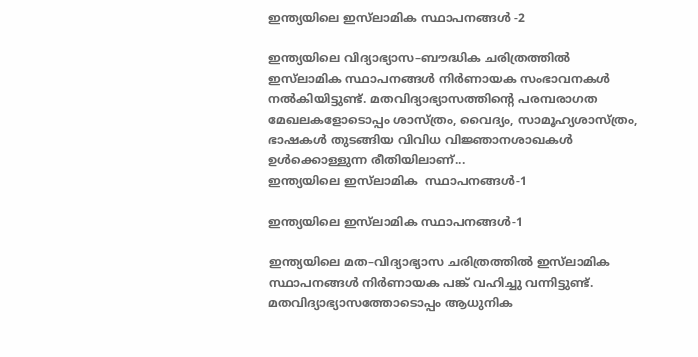ഇന്ത്യയിലെ ഇസ്‌ലാമിക സ്ഥാപനങ്ങള്‍ -2

ഇന്ത്യയിലെ വിദ്യാഭ്യാസ–ബൗദ്ധിക ചരിത്രത്തില്‍ ഇസ്‌ലാമിക സ്ഥാപനങ്ങള്‍ നിര്‍ണായക സംഭാവനകള്‍ നല്‍കിയിട്ടുണ്ട്. മതവിദ്യാഭ്യാസത്തിന്റെ പരമ്പരാഗത മേഖലകളോടൊപ്പം ശാസ്ത്രം, വൈദ്യം, സാമൂഹ്യശാസ്ത്രം, ഭാഷകള്‍ തുടങ്ങിയ വിവിധ വിജ്ഞാനശാഖകള്‍ ഉള്‍ക്കൊള്ളുന്ന രീതിയിലാണ്...
ഇന്ത്യയിലെ ഇസ്‌ലാമിക  സ്ഥാപനങ്ങള്‍-1

ഇന്ത്യയിലെ ഇസ്‌ലാമിക സ്ഥാപനങ്ങള്‍-1

ഇന്ത്യയിലെ മത–വിദ്യാഭ്യാസ ചരിത്രത്തില്‍ ഇസ്‌ലാമിക സ്ഥാപനങ്ങള്‍ നിര്‍ണായക പങ്ക് വഹിച്ചു വന്നിട്ടുണ്ട്. മതവിദ്യാഭ്യാസത്തോടൊപ്പം ആധുനിക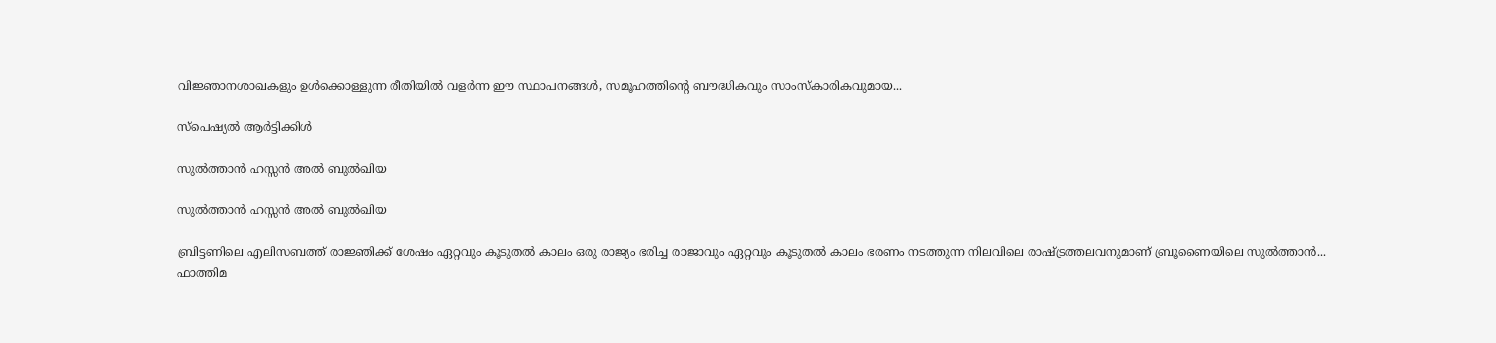വിജ്ഞാനശാഖകളും ഉള്‍ക്കൊള്ളുന്ന രീതിയില്‍ വളര്‍ന്ന ഈ സ്ഥാപനങ്ങള്‍, സമൂഹത്തിന്റെ ബൗദ്ധികവും സാംസ്‌കാരികവുമായ...

സ്പെഷ്യൽ ആർട്ടിക്കിൾ

സുല്‍ത്താന്‍ ഹസ്സന്‍ അല്‍ ബുല്‍ഖിയ

സുല്‍ത്താന്‍ ഹസ്സന്‍ അല്‍ ബുല്‍ഖിയ

ബ്രിട്ടണിലെ എലിസബത്ത് രാജ്ഞിക്ക് ശേഷം ഏറ്റവും കൂടുതല്‍ കാലം ഒരു രാജ്യം ഭരിച്ച രാജാവും ഏറ്റവും കൂടുതല്‍ കാലം ഭരണം നടത്തുന്ന നിലവിലെ രാഷ്ട്രത്തലവനുമാണ് ബ്രൂണൈയിലെ സുല്‍ത്താന്‍...
ഫാത്തിമ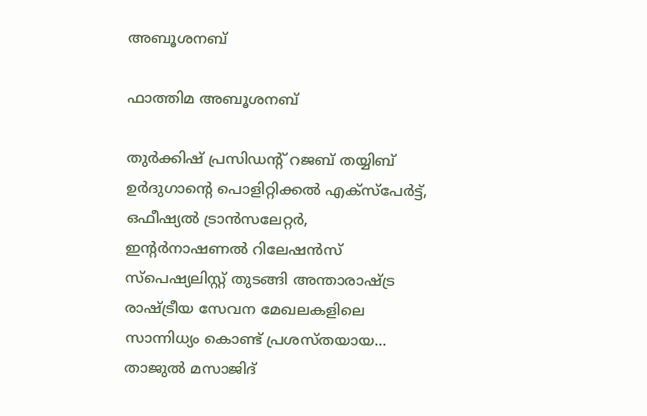അബൂശനബ്

ഫാത്തിമ അബൂശനബ്

തുര്‍ക്കിഷ് പ്രസിഡന്റ് റജബ് തയ്യിബ് ഉര്‍ദുഗാന്റെ പൊളിറ്റിക്കല്‍ എക്‌സ്‌പേര്‍ട്ട്, ഒഫീഷ്യല്‍ ട്രാന്‍സലേറ്റര്‍, ഇന്റര്‍നാഷണല്‍ റിലേഷന്‍സ് സ്‌പെഷ്യലിസ്റ്റ് തുടങ്ങി അന്താരാഷ്ട്ര രാഷ്ട്രീയ സേവന മേഖലകളിലെ സാന്നിധ്യം കൊണ്ട് പ്രശസ്തയായ...
താജുല്‍ മസാജിദ്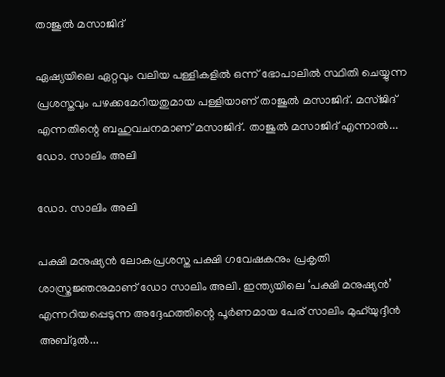താജുല്‍ മസാജിദ്

ഏഷ്യയിലെ ഏറ്റവും വലിയ പള്ളികളില്‍ ഒന്ന് ഭോപാലില്‍ സ്ഥിതി ചെയ്യുന്ന പ്രശസ്തവും പഴക്കമേറിയതുമായ പള്ളിയാണ് താജുല്‍ മസാജിദ്. മസ്ജിദ് എന്നതിന്റെ ബഹുവചനമാണ് മസാജിദ്. താജുല്‍ മസാജിദ് എന്നാല്‍...
ഡോ. സാലിം അലി

ഡോ. സാലിം അലി

പക്ഷി മനുഷ്യന്‍ ലോകപ്രശസ്ത പക്ഷി ഗവേഷകനും പ്രകൃതി ശാസ്ത്രജ്ഞനുമാണ് ഡോ സാലിം അലി. ഇന്ത്യയിലെ ‘പക്ഷി മനുഷ്യന്‍’ എന്നറിയപ്പെടുന്ന അദ്ദേഹത്തിന്റെ പൂര്‍ണമായ പേര് സാലിം മുഹ്‌യുദ്ദീന്‍ അബ്ദുല്‍...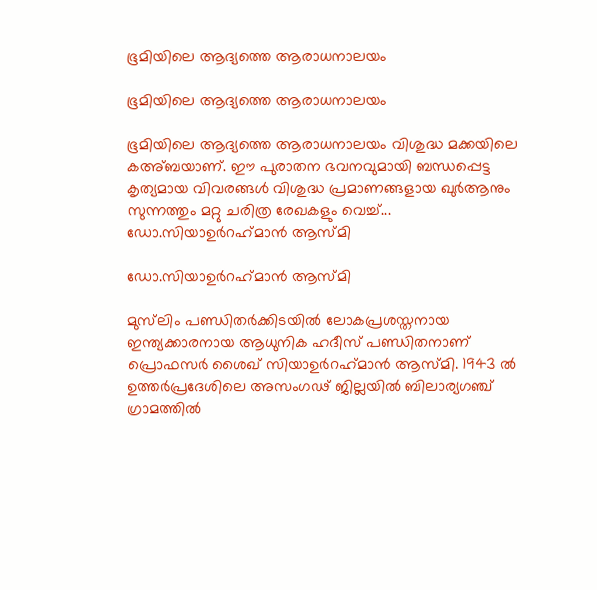ഭൂമിയിലെ ആദ്യത്തെ ആരാധനാലയം

ഭൂമിയിലെ ആദ്യത്തെ ആരാധനാലയം

ഭൂമിയിലെ ആദ്യത്തെ ആരാധനാലയം വിശുദ്ധ മക്കയിലെ കഅ്ബയാണ്. ഈ പുരാതന ഭവനവുമായി ബന്ധപ്പെട്ട കൃത്യമായ വിവരങ്ങള്‍ വിശുദ്ധ പ്രമാണങ്ങളായ ഖുര്‍ആനും സുന്നത്തും മറ്റു ചരിത്ര രേഖകളും വെച്ച്...
ഡോ.സിയാഉര്‍റഹ്‌മാന്‍ ആസ്മി

ഡോ.സിയാഉര്‍റഹ്‌മാന്‍ ആസ്മി

മുസ്‌ലിം പണ്ഡിതര്‍ക്കിടയില്‍ ലോകപ്രശസ്തനായ ഇന്ത്യക്കാരനായ ആധുനിക ഹദീസ് പണ്ഡിതനാണ് പ്രൊഫസര്‍ ശൈഖ് സിയാഉര്‍റഹ്‌മാന്‍ ആസ്മി. 1943 ല്‍ ഉത്തര്‍പ്രദേശിലെ അസംഗഢ് ജില്ലയില്‍ ബിലാര്യഗഞ്ച് ഗ്രാമത്തില്‍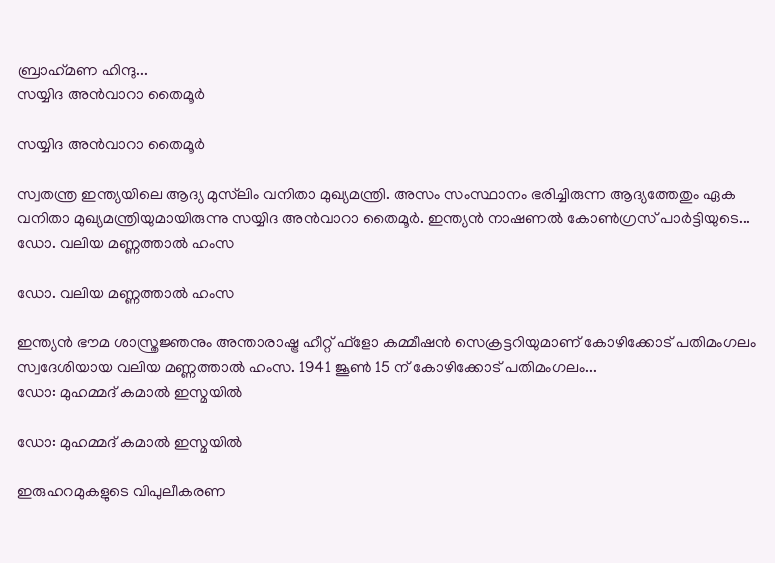ബ്രാഹ്‌മണ ഹിന്ദു...
സയ്യിദ അന്‍വാറാ തൈമൂര്‍

സയ്യിദ അന്‍വാറാ തൈമൂര്‍

സ്വതന്ത്ര ഇന്ത്യയിലെ ആദ്യ മുസ്‌ലിം വനിതാ മുഖ്യമന്ത്രി. അസം സംസ്ഥാനം ഭരിച്ചിരുന്ന ആദ്യത്തേതും ഏക വനിതാ മുഖ്യമന്ത്രിയുമായിരുന്നു സയ്യിദ അന്‍വാറാ തൈമൂര്‍. ഇന്ത്യന്‍ നാഷണല്‍ കോണ്‍ഗ്രസ് പാര്‍ട്ടിയുടെ...
ഡോ. വലിയ മണ്ണത്താല്‍ ഹംസ

ഡോ. വലിയ മണ്ണത്താല്‍ ഹംസ

ഇന്ത്യന്‍ ഭൗമ ശാസ്ത്രജ്ഞനും അന്താരാഷ്ട്ര ഹീറ്റ് ഫ്‌ളോ കമ്മീഷന്‍ സെക്രട്ടറിയുമാണ് കോഴിക്കോട് പതിമംഗലം സ്വദേശിയായ വലിയ മണ്ണത്താല്‍ ഹംസ. 1941 ജൂണ്‍ 15 ന് കോഴിക്കോട് പതിമംഗലം...
ഡോ: മുഹമ്മദ് കമാല്‍ ഇസ്മയില്‍

ഡോ: മുഹമ്മദ് കമാല്‍ ഇസ്മയില്‍

ഇരുഹറമുകളുടെ വിപുലീകരണ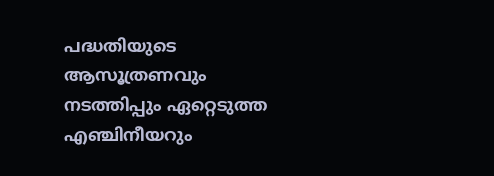പദ്ധതിയുടെ ആസൂത്രണവും നടത്തിപ്പും ഏറ്റെടുത്ത എഞ്ചിനീയറും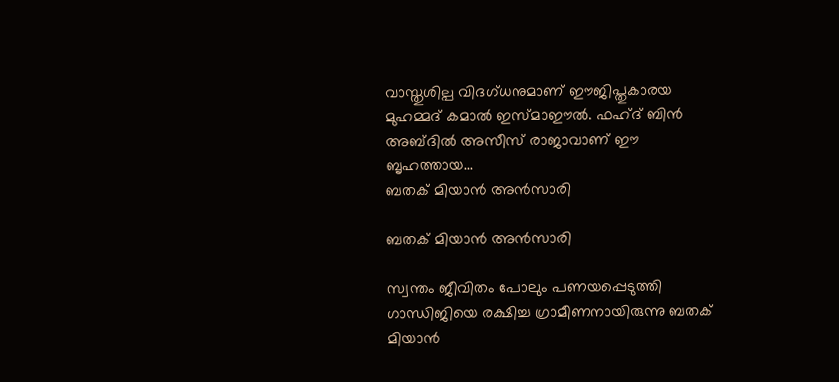വാസ്തുശില്പ വിദഗ്ധനുമാണ് ഈജിപ്തുകാരയ മുഹമ്മദ് കമാല്‍ ഇസ്മാഈല്‍. ഫഹ്ദ് ബിന്‍ അബ്ദില്‍ അസീസ് രാജാവാണ് ഈ ബൃഹത്തായ...
ബതക് മിയാന്‍ അന്‍സാരി

ബതക് മിയാന്‍ അന്‍സാരി

സ്വന്തം ജീവിതം പോലും പണയപ്പെടുത്തി ഗാന്ധിജിയെ രക്ഷിച്ച ഗ്രാമീണനായിരുന്നു ബതക് മിയാന്‍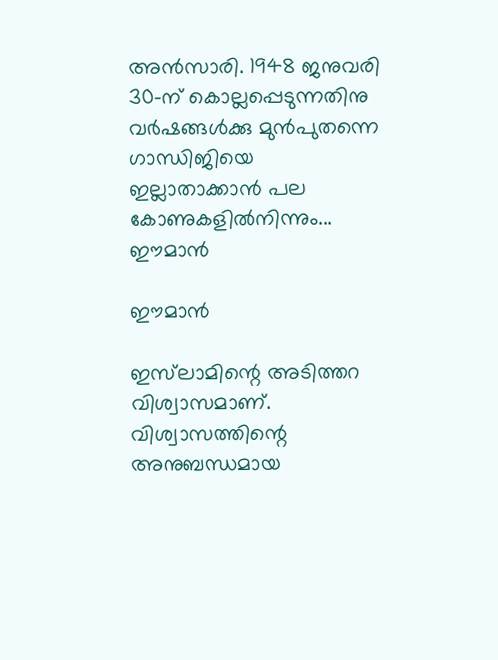അന്‍സാരി. 1948 ജനുവരി 30-ന് കൊല്ലപ്പെടുന്നതിനു വര്‍ഷങ്ങള്‍ക്കു മുന്‍പുതന്നെ ഗാന്ധിജിയെ ഇല്ലാതാക്കാന്‍ പല കോണുകളില്‍നിന്നും...
ഈമാന്‍

ഈമാന്‍

ഇസ്‌ലാമിന്റെ അടിത്തറ വിശ്വാസമാണ്. വിശ്വാസത്തിന്റെ അനുബന്ധമായ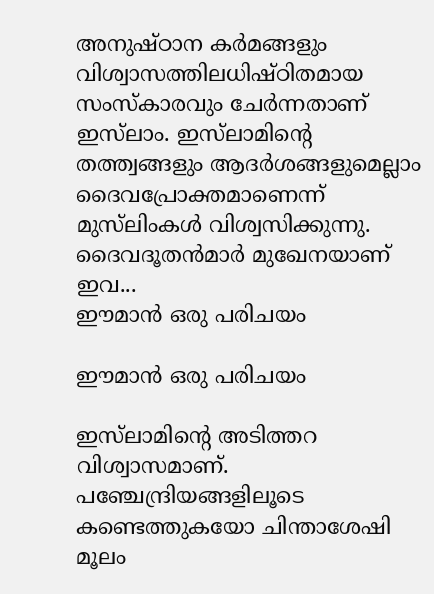അനുഷ്ഠാന കര്‍മങ്ങളും വിശ്വാസത്തിലധിഷ്ഠിതമായ സംസ്‌കാരവും ചേര്‍ന്നതാണ് ഇസ്‌ലാം. ഇസ്‌ലാമിന്റെ തത്ത്വങ്ങളും ആദര്‍ശങ്ങളുമെല്ലാം ദൈവപ്രോക്തമാണെന്ന് മുസ്‌ലിംകള്‍ വിശ്വസിക്കുന്നു. ദൈവദൂതന്‍മാര്‍ മുഖേനയാണ് ഇവ...
ഈമാന്‍ ഒരു പരിചയം

ഈമാന്‍ ഒരു പരിചയം

ഇസ്‌ലാമിന്റെ അടിത്തറ വിശ്വാസമാണ്.  പഞ്ചേന്ദ്രിയങ്ങളിലൂടെ കണ്ടെത്തുകയോ ചിന്താശേഷി മൂലം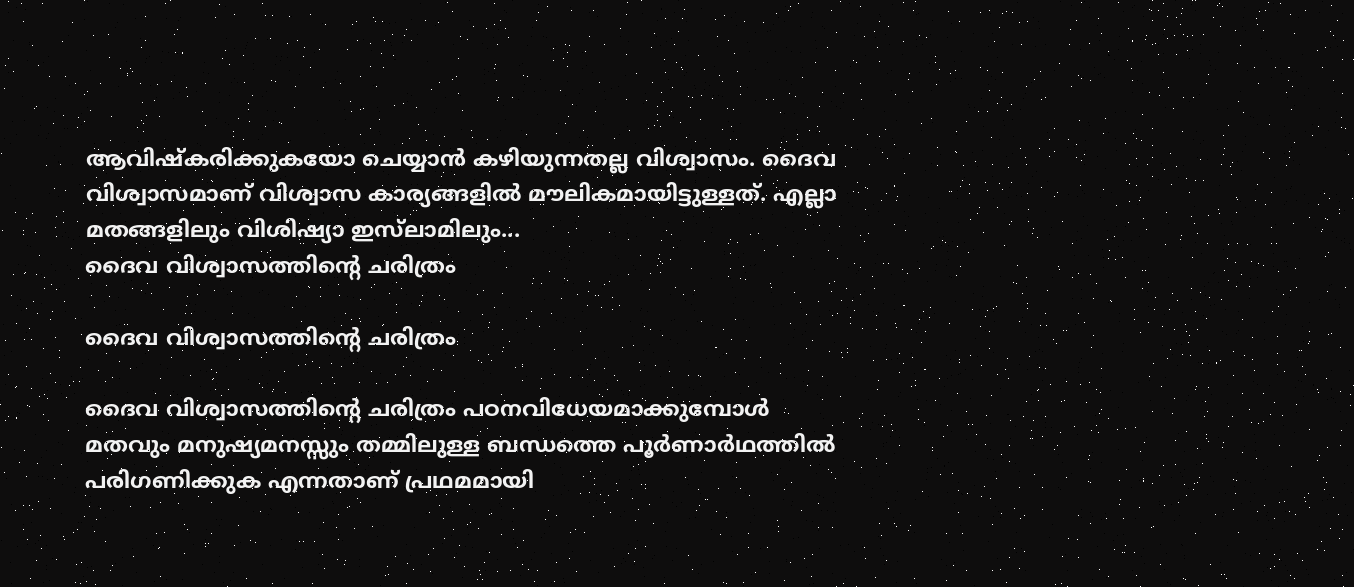ആവിഷ്‌കരിക്കുകയോ ചെയ്യാന്‍ കഴിയുന്നതല്ല വിശ്വാസം. ദൈവ വിശ്വാസമാണ് വിശ്വാസ കാര്യങ്ങളില്‍ മൗലികമായിട്ടുള്ളത്. എല്ലാ മതങ്ങളിലും വിശിഷ്യാ ഇസ്‌ലാമിലും...
ദൈവ വിശ്വാസത്തിന്റെ ചരിത്രം

ദൈവ വിശ്വാസത്തിന്റെ ചരിത്രം

ദൈവ വിശ്വാസത്തിന്റെ ചരിത്രം പഠനവിധേയമാക്കുമ്പോള്‍ മതവും മനുഷ്യമനസ്സും തമ്മിലുള്ള ബന്ധത്തെ പൂര്‍ണാര്‍ഥത്തില്‍ പരിഗണിക്കുക എന്നതാണ് പ്രഥമമായി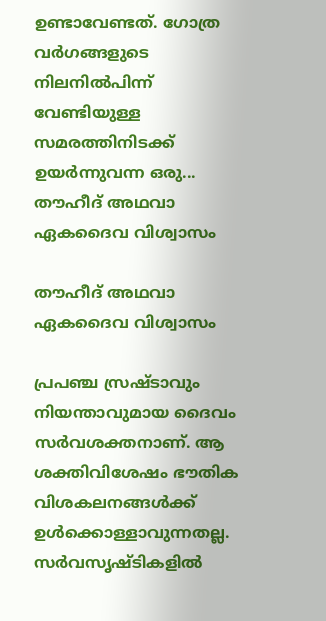ഉണ്ടാവേണ്ടത്. ഗോത്ര വര്‍ഗങ്ങളുടെ നിലനില്‍പിന്ന് വേണ്ടിയുള്ള സമരത്തിനിടക്ക് ഉയര്‍ന്നുവന്ന ഒരു...
തൗഹീദ് അഥവാ ഏകദൈവ വിശ്വാസം

തൗഹീദ് അഥവാ ഏകദൈവ വിശ്വാസം

പ്രപഞ്ച സ്രഷ്ടാവും നിയന്താവുമായ ദൈവം സര്‍വശക്തനാണ്. ആ ശക്തിവിശേഷം ഭൗതിക വിശകലനങ്ങള്‍ക്ക് ഉള്‍ക്കൊള്ളാവുന്നതല്ല. സര്‍വസൃഷ്ടികളില്‍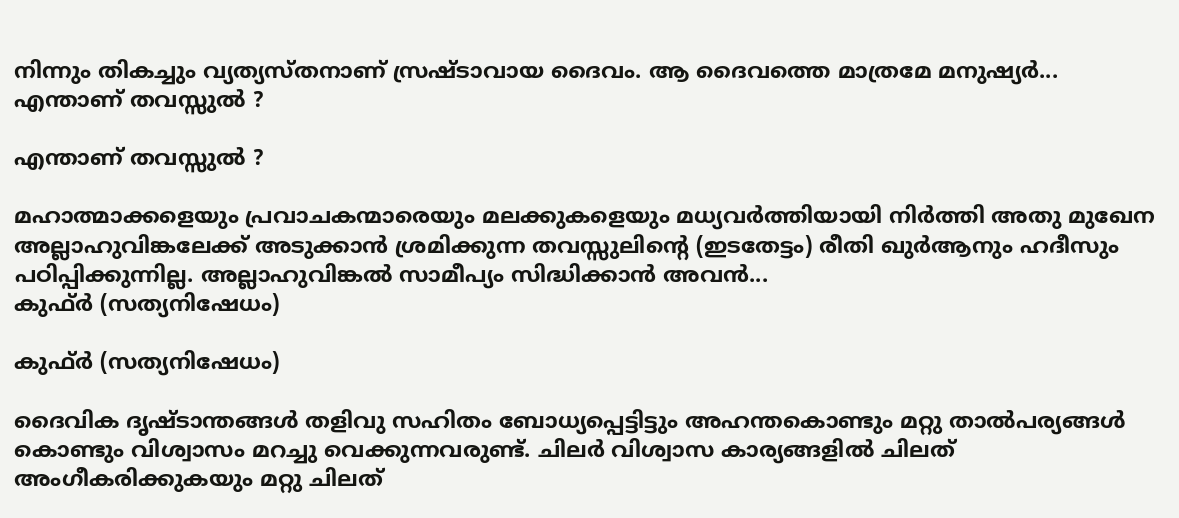നിന്നും തികച്ചും വ്യത്യസ്തനാണ് സ്രഷ്ടാവായ ദൈവം. ആ ദൈവത്തെ മാത്രമേ മനുഷ്യര്‍...
എന്താണ് തവസ്സുല്‍ ?

എന്താണ് തവസ്സുല്‍ ?

മഹാത്മാക്കളെയും പ്രവാചകന്മാരെയും മലക്കുകളെയും മധ്യവര്‍ത്തിയായി നിര്‍ത്തി അതു മുഖേന അല്ലാഹുവിങ്കലേക്ക് അടുക്കാന്‍ ശ്രമിക്കുന്ന തവസ്സുലിന്റെ (ഇടതേട്ടം) രീതി ഖുര്‍ആനും ഹദീസും പഠിപ്പിക്കുന്നില്ല. അല്ലാഹുവിങ്കല്‍ സാമീപ്യം സിദ്ധിക്കാന്‍ അവന്‍...
കുഫ്ര്‍ (സത്യനിഷേധം)

കുഫ്ര്‍ (സത്യനിഷേധം)

ദൈവിക ദൃഷ്‌ടാന്തങ്ങൾ തളിവു സഹിതം ബോധ്യപ്പെട്ടിട്ടും അഹന്തകൊണ്ടും മറ്റു താൽപര്യങ്ങൾ കൊണ്ടും വിശ്വാസം മറച്ചു വെക്കുന്നവരുണ്ട്‌. ചിലർ വിശ്വാസ കാര്യങ്ങളിൽ ചിലത്‌ അംഗീകരിക്കുകയും മറ്റു ചിലത്‌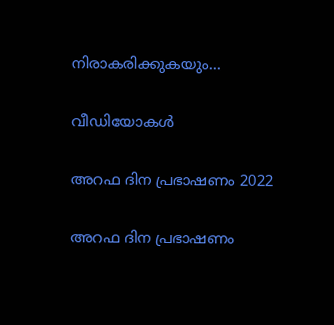നിരാകരിക്കുകയും...

വീഡിയോകൾ

അറഫ ദിന പ്രഭാഷണം 2022

അറഫ ദിന പ്രഭാഷണം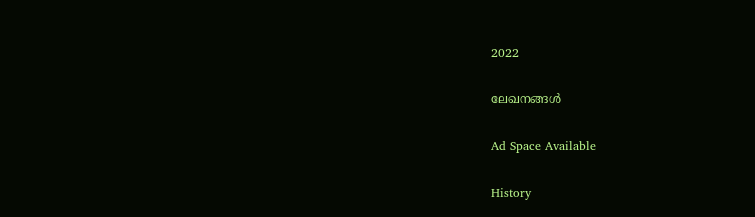2022

ലേഖനങ്ങൾ

Ad Space Available

History